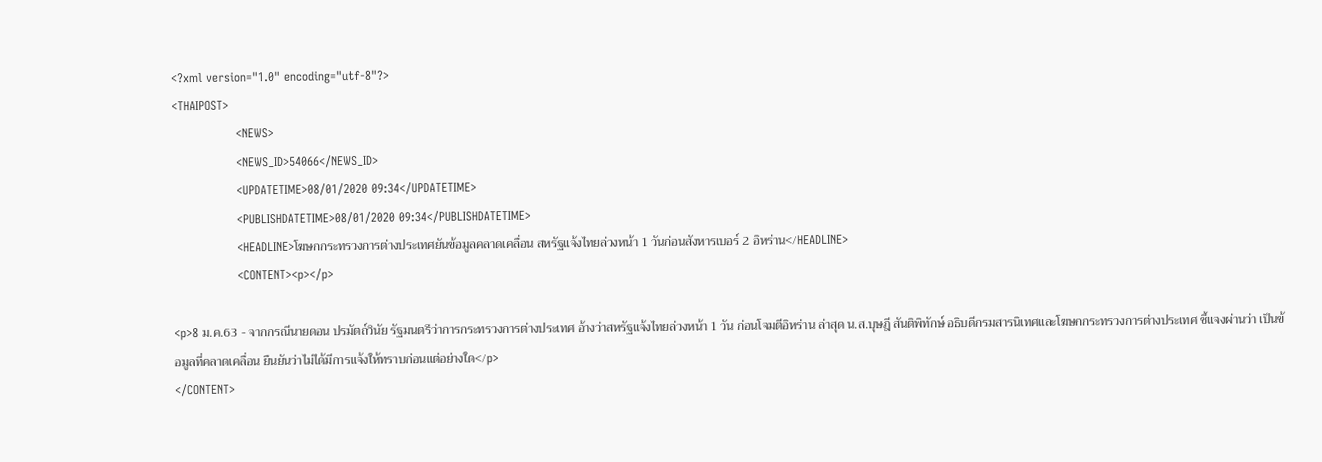<?xml version="1.0" encoding="utf-8"?>
<THAIPOST>
                <NEWS>
                <NEWS_ID>54066</NEWS_ID>
                <UPDATETIME>08/01/2020 09:34</UPDATETIME>
                <PUBLISHDATETIME>08/01/2020 09:34</PUBLISHDATETIME>
                <HEADLINE>โฆษกกระทรวงการต่างประเทศยันข้อมูลคลาดเคลื่อน สหรัฐแจ้งไทยล่วงหน้า 1 วันก่อนสังหารเบอร์ 2 อิหร่าน</HEADLINE>
                <CONTENT><p></p>

<p>8 ม.ค.63 - จากกรณีนายดอน ปรมัตถ์วินัย รัฐมนตรีว่าการกระทรวงการต่างประเทศ อ้างว่าสหรัฐแจ้งไทยล่วงหน้า 1 วัน ก่อนโจมตีอิหร่าน ล่าสุด น.ส.บุษฎี สันติพิทักษ์ อธิบดีกรมสารนิเทศและโฆษกกระทรวงการต่างประเทศ ชี้แจงผ่านว่า เป็นข้อมูลที่คลาดเคลื่อน ยืนยันว่าไม่ได้มีการแจ้งให้ทราบก่อนแต่อย่างใด</p>
</CONTENT>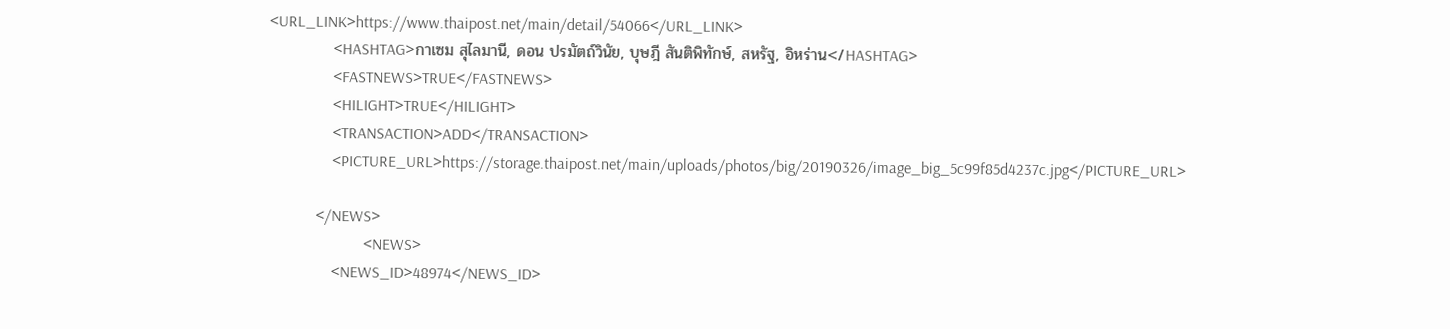<URL_LINK>https://www.thaipost.net/main/detail/54066</URL_LINK>
                <HASHTAG>กาเซม สุไลมานี, ดอน ปรมัตถ์วินัย, บุษฎี สันติพิทักษ์, สหรัฐ, อิหร่าน</HASHTAG>
                <FASTNEWS>TRUE</FASTNEWS>
                <HILIGHT>TRUE</HILIGHT>
                <TRANSACTION>ADD</TRANSACTION>
                <PICTURE_URL>https://storage.thaipost.net/main/uploads/photos/big/20190326/image_big_5c99f85d4237c.jpg</PICTURE_URL>

            </NEWS>
                        <NEWS>
                <NEWS_ID>48974</NEWS_ID>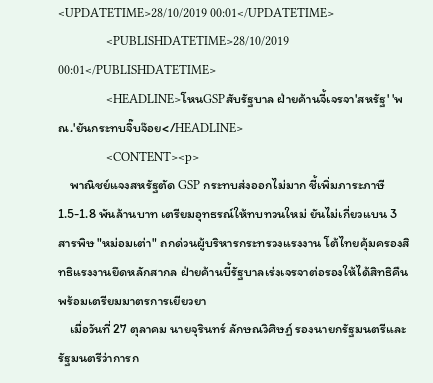<UPDATETIME>28/10/2019 00:01</UPDATETIME>
                <PUBLISHDATETIME>28/10/2019 00:01</PUBLISHDATETIME>
                <HEADLINE>โหนGSPสับรัฐบาล ฝ่ายค้านจี้เจรจา'สหรัฐ' 'พณ.'ยันกระทบจิ๊บจ๊อย</HEADLINE>
                <CONTENT><p>
    พาณิชย์แจงสหรัฐตัด GSP กระทบส่งออกไม่มาก ชี้เพิ่มภาระภาษี 1.5-1.8 พันล้านบาท เตรียมอุทธรณ์ให้ทบทวนใหม่ ยันไม่เกี่ยวแบน 3 สารพิษ "หม่อมเต่า" ถกด่วนผู้บริหารกระทรวงแรงงาน โต้ไทยคุ้มครองสิทธิแรงงานยึดหลักสากล ฝ่ายค้านบี้รัฐบาลเร่งเจรจาต่อรองให้ได้สิทธิคืน พร้อมเตรียมมาตรการเยียวยา
    เมื่อวันที่ 27 ตุลาคม นายจุรินทร์ ลักษณวิศิษฏ์ รองนายกรัฐมนตรีและรัฐมนตรีว่าการก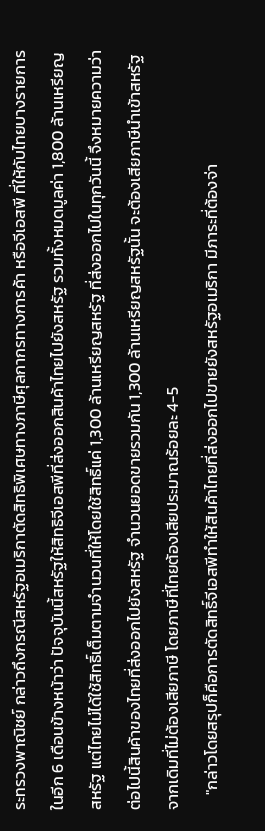ระทรวงพาณิชย์ กล่าวถึงกรณีสหรัฐอเมริกาตัดสิทธิพิเศษทางภาษีศุลกากรทางการค้า หรือจีเอสพี ที่ให้กับไทยบางรายการในอีก 6 เดือนข้างหน้าว่า ปัจจุบันนี้สหรัฐให้สิทธิจีเอสพีที่ส่งออกสินค้าไทยไปยังสหรัฐ รวมทั้งหมดมูลค่า 1,800 ล้านเหรียญสหรัฐ แต่ไทยไม่ได้ใช้สิทธิ์เต็มตามจำนวนที่ให้โดยใช้สิทธิ์แค่ 1,300 ล้านเหรียญสหรัฐ ที่ส่งออกไปในทุกวันนี้ จึงหมายความว่าต่อไปนี้สินค้าของไทยที่ส่งออกไปยังสหรัฐ จำนวนยอดขายรวมกัน 1,300 ล้านเหรียญสหรัฐนั้น จะต้องเสียภาษีนำเข้าสหรัฐ จากเดิมที่ไม่ต้องเสียภาษี โดยภาษีที่ไทยต้องเสียประมาณร้อยละ 4-5
    "กล่าวโดยสรุปก็คือการตัดสิทธิ์จีเอสพีทำให้สินค้าไทยที่ส่งออกไปขายยังสหรัฐอเมริกา มีภาระที่ต้องจ่า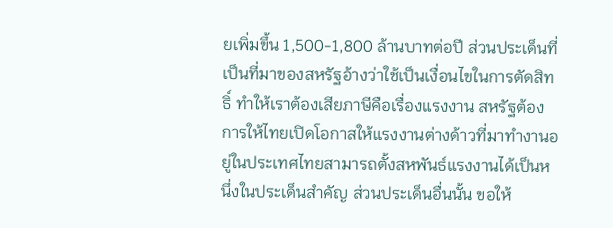ยเพิ่มขึ้น 1,500-1,800 ล้านบาทต่อปี ส่วนประเด็นที่เป็นที่มาของสหรัฐอ้างว่าใช้เป็นเงื่อนไขในการตัดสิทธิ์ ทำให้เราต้องเสียภาษีคือเรื่องแรงงาน สหรัฐต้องการให้ไทยเปิดโอกาสให้แรงงานต่างด้าวที่มาทำงานอยู่ในประเทศไทยสามารถตั้งสหพันธ์แรงงานได้เป็นหนึ่งในประเด็นสำคัญ ส่วนประเด็นอื่นนั้น ขอให้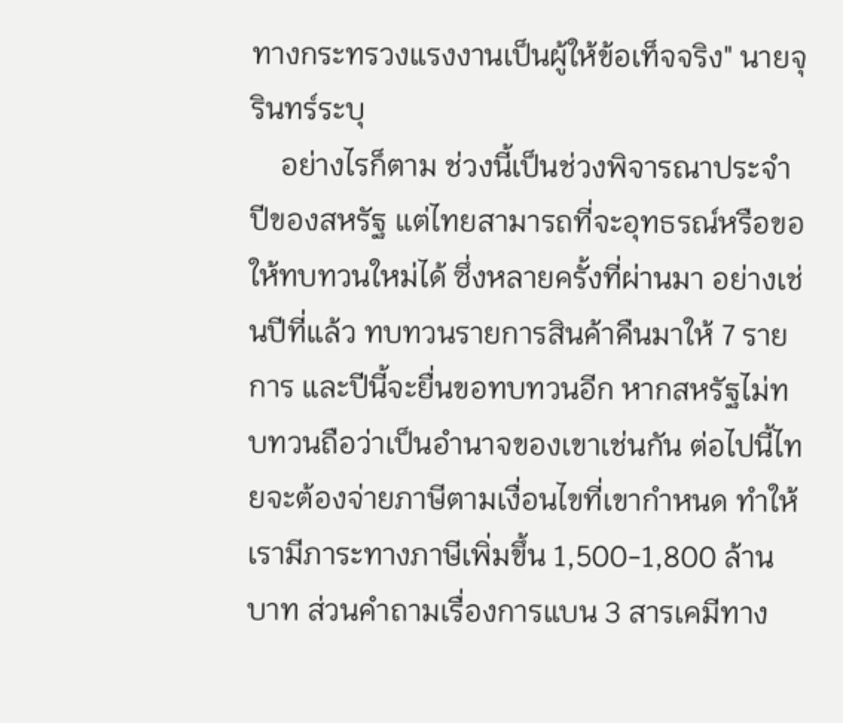ทางกระทรวงแรงงานเป็นผู้ให้ข้อเท็จจริง" นายจุรินทร์ระบุ
    อย่างไรก็ตาม ช่วงนี้เป็นช่วงพิจารณาประจำปีของสหรัฐ แต่ไทยสามารถที่จะอุทธรณ์หรือขอให้ทบทวนใหม่ได้ ซึ่งหลายครั้งที่ผ่านมา อย่างเช่นปีที่แล้ว ทบทวนรายการสินค้าคืนมาให้ 7 รายการ และปีนี้จะยื่นขอทบทวนอีก หากสหรัฐไม่ทบทวนถือว่าเป็นอำนาจของเขาเช่นกัน ต่อไปนี้ไทยจะต้องจ่ายภาษีตามเงื่อนไขที่เขากำหนด ทำให้เรามีภาระทางภาษีเพิ่มขึ้น 1,500-1,800 ล้านบาท ส่วนคำถามเรื่องการแบน 3 สารเคมีทาง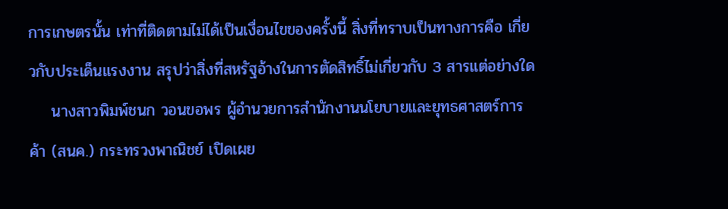การเกษตรนั้น เท่าที่ติดตามไม่ได้เป็นเงื่อนไขของครั้งนี้ สิ่งที่ทราบเป็นทางการคือ เกี่ยวกับประเด็นแรงงาน สรุปว่าสิ่งที่สหรัฐอ้างในการตัดสิทธิ์ไม่เกี่ยวกับ 3 สารแต่อย่างใด
    นางสาวพิมพ์ชนก วอนขอพร ผู้อำนวยการสำนักงานนโยบายและยุทธศาสตร์การค้า (สนค.) กระทรวงพาณิชย์ เปิดเผย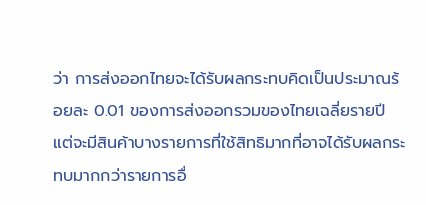ว่า การส่งออกไทยจะได้รับผลกระทบคิดเป็นประมาณร้อยละ 0.01 ของการส่งออกรวมของไทยเฉลี่ยรายปี แต่จะมีสินค้าบางรายการที่ใช้สิทธิมากที่อาจได้รับผลกระทบมากกว่ารายการอื่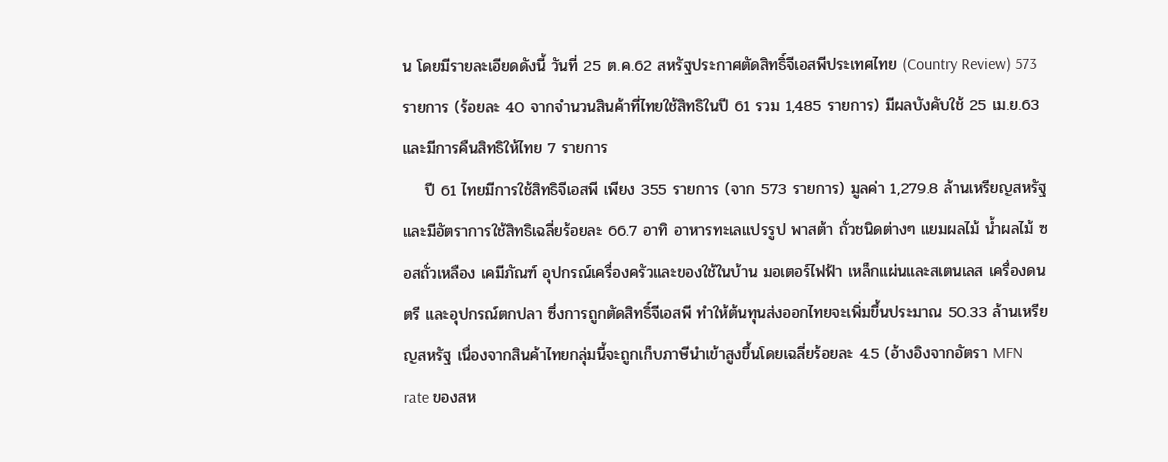น โดยมีรายละเอียดดังนี้ วันที่ 25 ต.ค.62 สหรัฐประกาศตัดสิทธิ์จีเอสพีประเทศไทย (Country Review) 573 รายการ (ร้อยละ 40 จากจำนวนสินค้าที่ไทยใช้สิทธิในปี 61 รวม 1,485 รายการ) มีผลบังคับใช้ 25 เม.ย.63 และมีการคืนสิทธิให้ไทย 7 รายการ
    ปี 61 ไทยมีการใช้สิทธิจีเอสพี เพียง 355 รายการ (จาก 573 รายการ) มูลค่า 1,279.8 ล้านเหรียญสหรัฐ และมีอัตราการใช้สิทธิเฉลี่ยร้อยละ 66.7 อาทิ อาหารทะเลแปรรูป พาสต้า ถั่วชนิดต่างๆ แยมผลไม้ น้ำผลไม้ ซอสถั่วเหลือง เคมีภัณฑ์ อุปกรณ์เครื่องครัวและของใช้ในบ้าน มอเตอร์ไฟฟ้า เหล็กแผ่นและสเตนเลส เครื่องดนตรี และอุปกรณ์ตกปลา ซึ่งการถูกตัดสิทธิ์จีเอสพี ทำให้ต้นทุนส่งออกไทยจะเพิ่มขึ้นประมาณ 50.33 ล้านเหรียญสหรัฐ เนื่องจากสินค้าไทยกลุ่มนี้จะถูกเก็บภาษีนำเข้าสูงขึ้นโดยเฉลี่ยร้อยละ 4.5 (อ้างอิงจากอัตรา MFN rate ของสห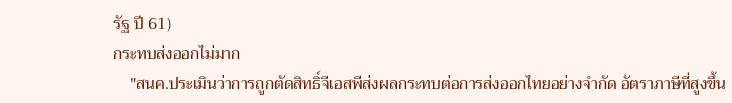รัฐ ปี 61)
กระทบส่งออกไม่มาก
    "สนค.ประเมินว่าการถูกตัดสิทธิ์จีเอสพีส่งผลกระทบต่อการส่งออกไทยอย่างจำกัด อัตราภาษีที่สูงขึ้น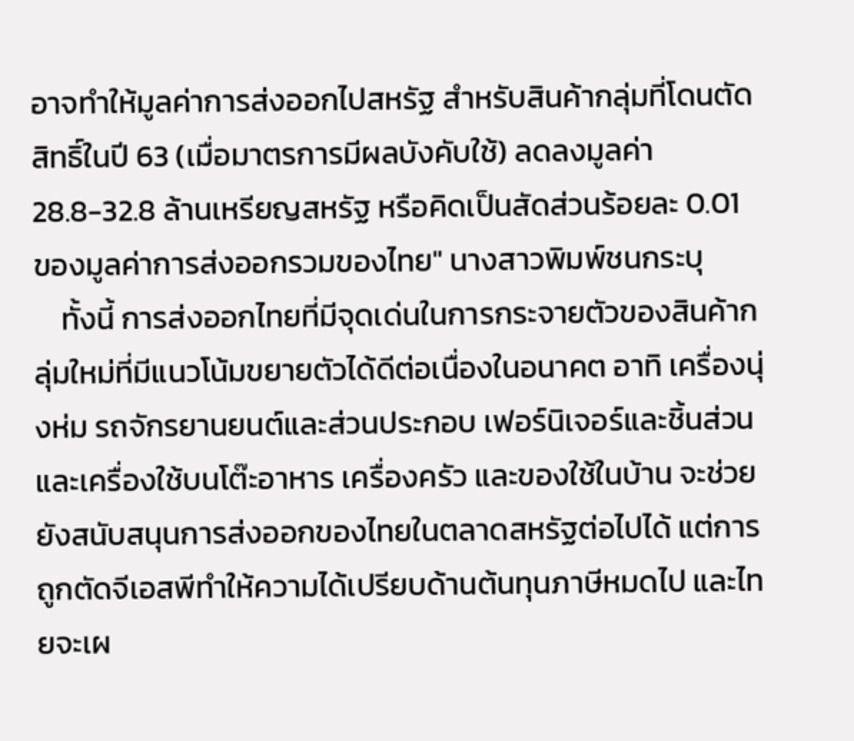อาจทำให้มูลค่าการส่งออกไปสหรัฐ สำหรับสินค้ากลุ่มที่โดนตัดสิทธิ์ในปี 63 (เมื่อมาตรการมีผลบังคับใช้) ลดลงมูลค่า 28.8-32.8 ล้านเหรียญสหรัฐ หรือคิดเป็นสัดส่วนร้อยละ 0.01 ของมูลค่าการส่งออกรวมของไทย" นางสาวพิมพ์ชนกระบุ
    ทั้งนี้ การส่งออกไทยที่มีจุดเด่นในการกระจายตัวของสินค้ากลุ่มใหม่ที่มีแนวโน้มขยายตัวได้ดีต่อเนื่องในอนาคต อาทิ เครื่องนุ่งห่ม รถจักรยานยนต์และส่วนประกอบ เฟอร์นิเจอร์และชิ้นส่วน และเครื่องใช้บนโต๊ะอาหาร เครื่องครัว และของใช้ในบ้าน จะช่วยยังสนับสนุนการส่งออกของไทยในตลาดสหรัฐต่อไปได้ แต่การถูกตัดจีเอสพีทำให้ความได้เปรียบด้านต้นทุนภาษีหมดไป และไทยจะเผ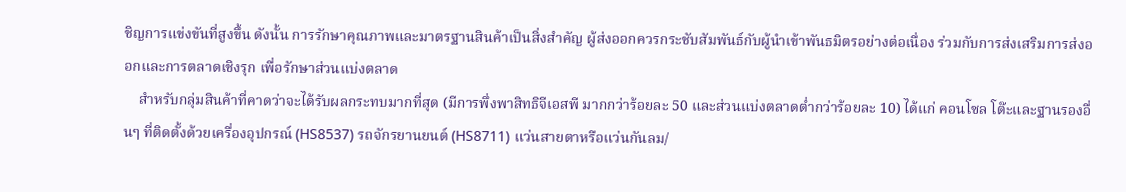ชิญการแข่งขันที่สูงขึ้น ดังนั้น การรักษาคุณภาพและมาตรฐานสินค้าเป็นสิ่งสำคัญ ผู้ส่งออกควรกระชับสัมพันธ์กับผู้นำเข้าพันธมิตรอย่างต่อเนื่อง ร่วมกับการส่งเสริมการส่งออกและการตลาดเชิงรุก เพื่อรักษาส่วนแบ่งตลาด
    สำหรับกลุ่มสินค้าที่คาดว่าจะได้รับผลกระทบมากที่สุด (มีการพึ่งพาสิทธิจีเอสพี มากกว่าร้อยละ 50 และส่วนแบ่งตลาดต่ำกว่าร้อยละ 10) ได้แก่ คอนโซล โต๊ะและฐานรองอื่นๆ ที่ติดตั้งด้วยเครื่องอุปกรณ์ (HS8537) รถจักรยานยนต์ (HS8711) แว่นสายตาหรือแว่นกันลม/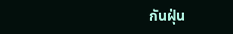กันฝุ่น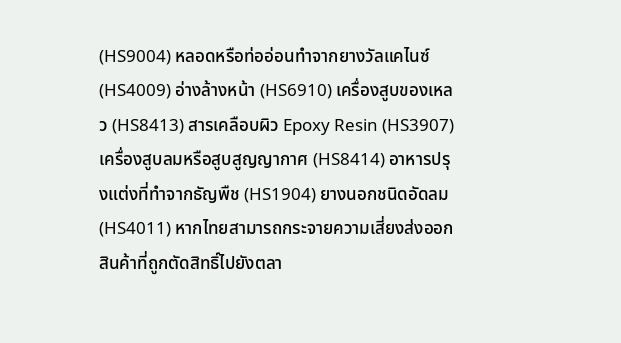(HS9004) หลอดหรือท่ออ่อนทำจากยางวัลแคไนซ์ (HS4009) อ่างล้างหน้า (HS6910) เครื่องสูบของเหลว (HS8413) สารเคลือบผิว Epoxy Resin (HS3907) เครื่องสูบลมหรือสูบสูญญากาศ (HS8414) อาหารปรุงแต่งที่ทำจากธัญพืช (HS1904) ยางนอกชนิดอัดลม (HS4011) หากไทยสามารถกระจายความเสี่ยงส่งออกสินค้าที่ถูกตัดสิทธิ์ไปยังตลา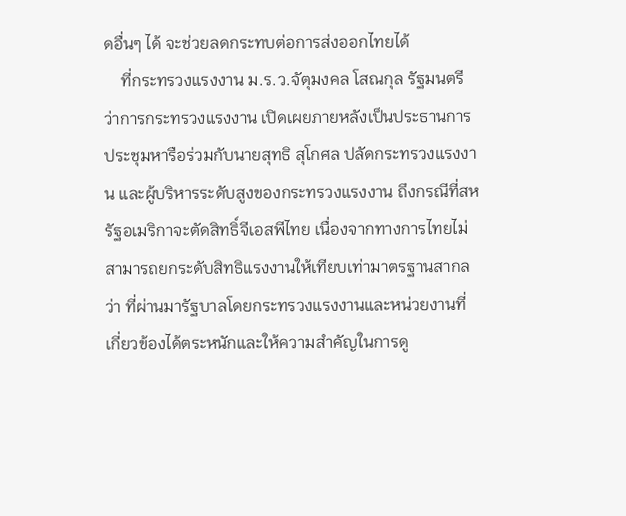ดอื่นๆ ได้ จะช่วยลดกระทบต่อการส่งออกไทยได้
    ที่กระทรวงแรงงาน ม.ร.ว.จัตุมงคล โสณกุล รัฐมนตรีว่าการกระทรวงแรงงาน เปิดเผยภายหลังเป็นประธานการประชุมหารือร่วมกับนายสุทธิ สุโกศล ปลัดกระทรวงแรงงาน และผู้บริหารระดับสูงของกระทรวงแรงงาน ถึงกรณีที่สหรัฐอเมริกาจะตัดสิทธิ์จีเอสพีไทย เนื่องจากทางการไทยไม่สามารถยกระดับสิทธิแรงงานให้เทียบเท่ามาตรฐานสากลว่า ที่ผ่านมารัฐบาลโดยกระทรวงแรงงานและหน่วยงานที่เกี่ยวข้องได้ตระหนักและให้ความสำคัญในการดู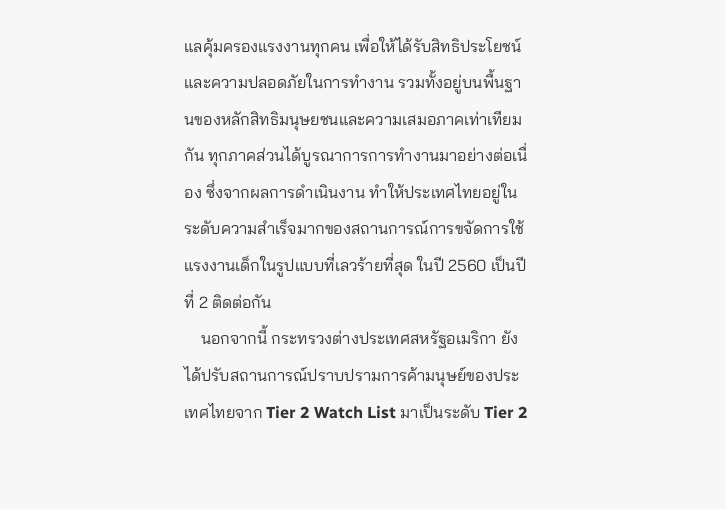แลคุ้มครองแรงงานทุกคน เพื่อให้ได้รับสิทธิประโยชน์และความปลอดภัยในการทำงาน รวมทั้งอยู่บนพื้นฐานของหลักสิทธิมนุษยชนและความเสมอภาคเท่าเทียมกัน ทุกภาคส่วนได้บูรณาการการทำงานมาอย่างต่อเนื่อง ซึ่งจากผลการดำเนินงาน ทำให้ประเทศไทยอยู่ในระดับความสำเร็จมากของสถานการณ์การขจัดการใช้แรงงานเด็กในรูปแบบที่เลวร้ายที่สุด ในปี 2560 เป็นปีที่ 2 ติดต่อกัน
    นอกจากนี้ กระทรวงต่างประเทศสหรัฐอเมริกา ยังได้ปรับสถานการณ์ปราบปรามการค้ามนุษย์ของประเทศไทยจาก Tier 2 Watch List มาเป็นระดับ Tier 2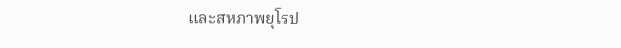และสหภาพยุโรป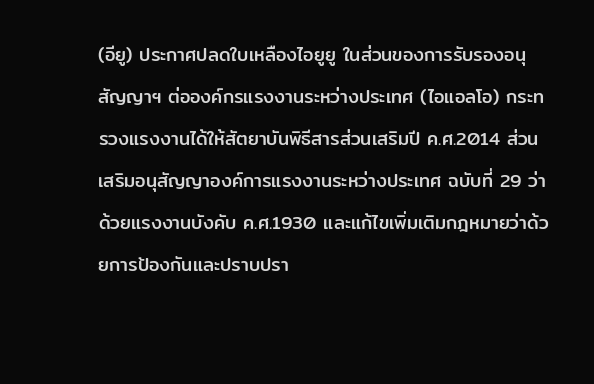(อียู) ประกาศปลดใบเหลืองไอยูยู ในส่วนของการรับรองอนุสัญญาฯ ต่อองค์กรแรงงานระหว่างประเทศ (ไอแอลโอ) กระทรวงแรงงานได้ให้สัตยาบันพิธีสารส่วนเสริมปี ค.ศ.2014 ส่วนเสริมอนุสัญญาองค์การแรงงานระหว่างประเทศ ฉบับที่ 29 ว่าด้วยแรงงานบังคับ ค.ศ.1930 และแก้ไขเพิ่มเติมกฎหมายว่าด้วยการป้องกันและปราบปรา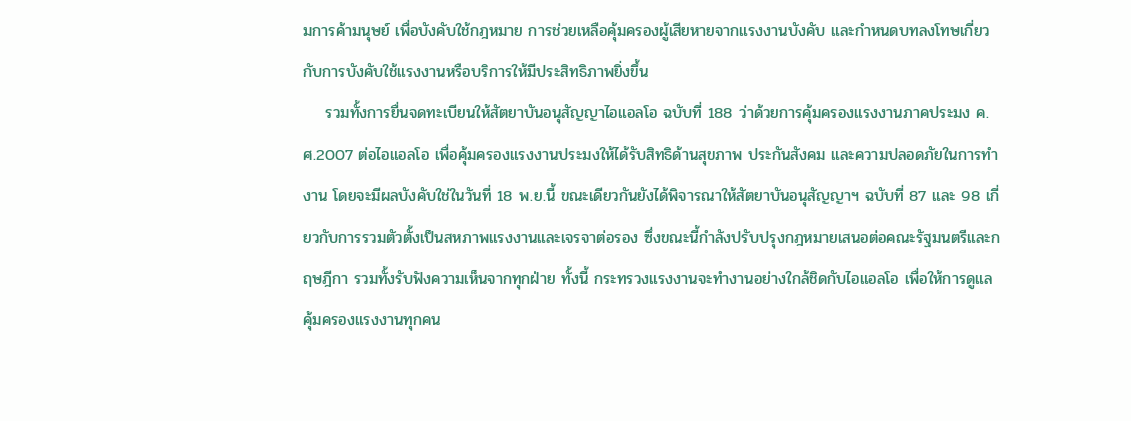มการค้ามนุษย์ เพื่อบังคับใช้กฎหมาย การช่วยเหลือคุ้มครองผู้เสียหายจากแรงงานบังคับ และกำหนดบทลงโทษเกี่ยวกับการบังคับใช้แรงงานหรือบริการให้มีประสิทธิภาพยิ่งขึ้น
    รวมทั้งการยื่นจดทะเบียนให้สัตยาบันอนุสัญญาไอแอลโอ ฉบับที่ 188 ว่าด้วยการคุ้มครองแรงงานภาคประมง ค.ศ.2007 ต่อไอแอลโอ เพื่อคุ้มครองแรงงานประมงให้ได้รับสิทธิด้านสุขภาพ ประกันสังคม และความปลอดภัยในการทำงาน โดยจะมีผลบังคับใช่ในวันที่ 18 พ.ย.นี้ ขณะเดียวกันยังได้พิจารณาให้สัตยาบันอนุสัญญาฯ ฉบับที่ 87 และ 98 เกี่ยวกับการรวมตัวตั้งเป็นสหภาพแรงงานและเจรจาต่อรอง ซึ่งขณะนี้กำลังปรับปรุงกฎหมายเสนอต่อคณะรัฐมนตรีและกฤษฎีกา รวมทั้งรับฟังความเห็นจากทุกฝ่าย ทั้งนี้ กระทรวงแรงงานจะทำงานอย่างใกล้ชิดกับไอแอลโอ เพื่อให้การดูแลคุ้มครองแรงงานทุกคน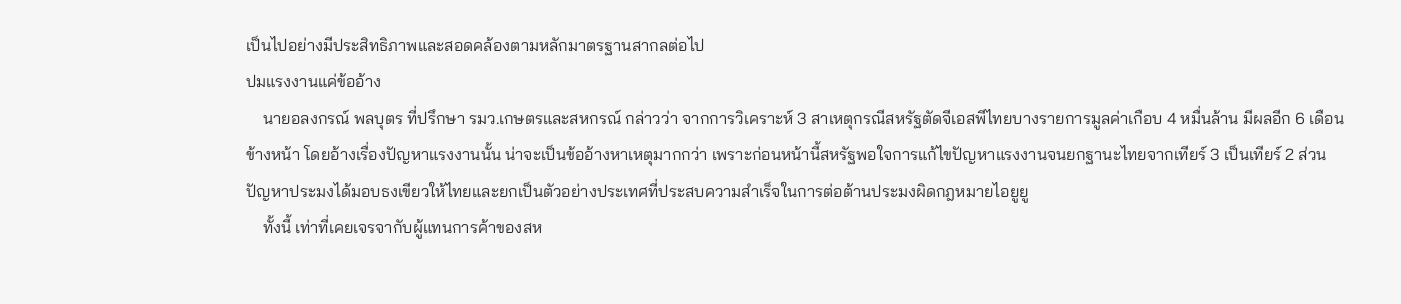เป็นไปอย่างมีประสิทธิภาพและสอดคล้องตามหลักมาตรฐานสากลต่อไป
ปมแรงงานแค่ข้ออ้าง
    นายอลงกรณ์ พลบุตร ที่ปรึกษา รมว.เกษตรและสหกรณ์ กล่าวว่า จากการวิเคราะห์ 3 สาเหตุกรณีสหรัฐตัดจีเอสพีไทยบางรายการมูลค่าเกือบ 4 หมื่นล้าน มีผลอีก 6 เดือนข้างหน้า โดยอ้างเรื่องปัญหาแรงงานนั้น น่าจะเป็นข้ออ้างหาเหตุมากกว่า เพราะก่อนหน้านี้สหรัฐพอใจการแก้ไขปัญหาแรงงานจนยกฐานะไทยจากเทียร์ 3 เป็นเทียร์ 2 ส่วนปัญหาประมงได้มอบธงเขียวให้ไทยและยกเป็นตัวอย่างประเทศที่ประสบความสำเร็จในการต่อต้านประมงผิดกฎหมายไอยูยู
    ทั้งนี้ เท่าที่เคยเจรจากับผู้แทนการค้าของสห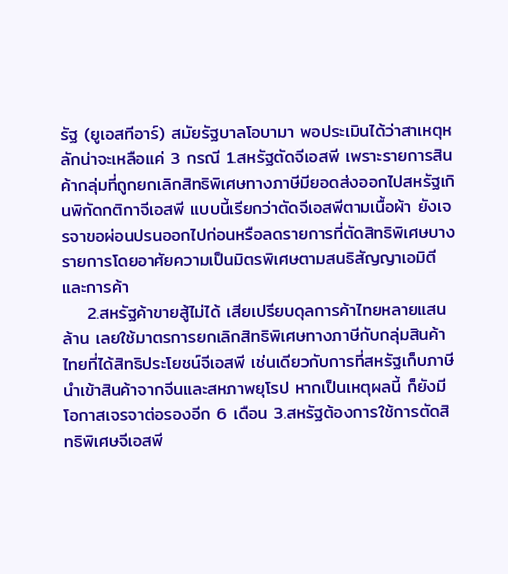รัฐ (ยูเอสทีอาร์) สมัยรัฐบาลโอบามา พอประเมินได้ว่าสาเหตุหลักน่าจะเหลือแค่ 3 กรณี 1.สหรัฐตัดจีเอสพี เพราะรายการสินค้ากลุ่มที่ถูกยกเลิกสิทธิพิเศษทางภาษีมียอดส่งออกไปสหรัฐเกินพิกัดกติกาจีเอสพี แบบนี้เรียกว่าตัดจีเอสพีตามเนื้อผ้า ยังเจรจาขอผ่อนปรนออกไปก่อนหรือลดรายการที่ตัดสิทธิพิเศษบางรายการโดยอาศัยความเป็นมิตรพิเศษตามสนธิสัญญาเอมิตีและการค้า
    2.สหรัฐค้าขายสู้ไม่ได้ เสียเปรียบดุลการค้าไทยหลายแสนล้าน เลยใช้มาตรการยกเลิกสิทธิพิเศษทางภาษีกับกลุ่มสินค้าไทยที่ได้สิทธิประโยชน์จีเอสพี เช่นเดียวกับการที่สหรัฐเก็บภาษีนำเข้าสินค้าจากจีนและสหภาพยุโรป หากเป็นเหตุผลนี้ ก็ยังมีโอกาสเจรจาต่อรองอีก 6 เดือน 3.สหรัฐต้องการใช้การตัดสิทธิพิเศษจีเอสพี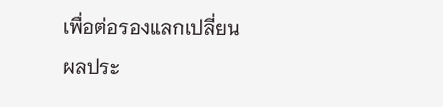เพื่อต่อรองแลกเปลี่ยนผลประ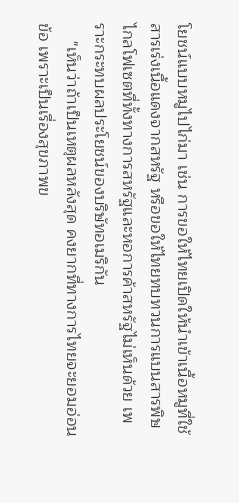โยชน์แบบหมูไปไก่มา เช่น การขอให้ไทยเปิดให้นำเข้าเนื้อหมูที่ใช้สารเร่งเนื้อแดงจากสหรัฐ หรือขอให้ไทยทบทวนการแบนสารพิษไกลโฟเซตที่ทั้งทางการสหรัฐและหอการค้าสหรัฐไม่เห็นด้วย เพราะกระทบผลประโยชน์ของบริษัทอเมริกัน
    "เห็นว่าถ้าเป็นเหตุผลหลังสุด คงยากที่ทางการไทยจะยอมอ่อนข้อ เพราะเป็นเรื่องสุขภาพข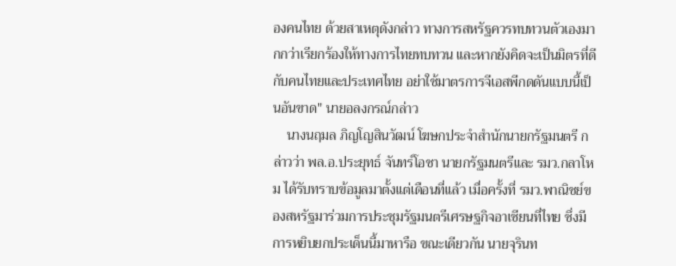องคนไทย ด้วยสาเหตุดังกล่าว ทางการสหรัฐควรทบทวนตัวเองมากกว่าเรียกร้องให้ทางการไทยทบทวน และหากยังคิดจะเป็นมิตรที่ดีกับคนไทยและประเทศไทย อย่าใช้มาตรการจีเอสพีกดดันแบบนี้เป็นอันขาด" นายอลงกรณ์กล่าว
    นางนฤมล ภิญโญสินวัฒน์ โฆษกประจำสำนักนายกรัฐมนตรี กล่าวว่า พล.อ.ประยุทธ์ จันทร์โอชา นายกรัฐมนตรีและ รมว.กลาโหม ได้รับทราบข้อมูลมาตั้งแต่เดือนที่แล้ว เมื่อครั้งที่ รมว.พาณิชย์ของสหรัฐมาร่วมการประชุมรัฐมนตรีเศรษฐกิจอาเซียนที่ไทย ซึ่งมีการหยิบยกประเด็นนี้มาหารือ ขณะเดียวกัน นายจุรินท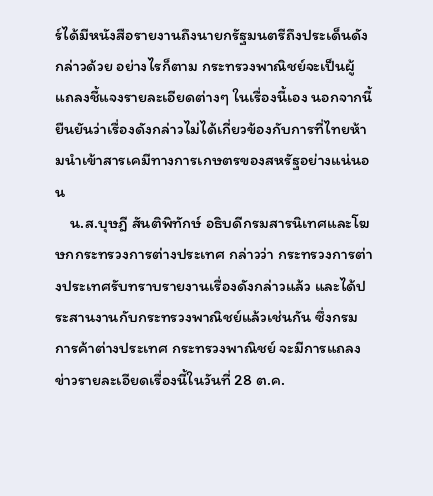ร์ได้มีหนังสือรายงานถึงนายกรัฐมนตรีถึงประเด็นดังกล่าวด้วย อย่างไรก็ตาม กระทรวงพาณิชย์จะเป็นผู้แถลงชี้แจงรายละเอียดต่างๆ ในเรื่องนี้เอง นอกจากนี้ยืนยันว่าเรื่องดังกล่าวไม่ได้เกี่ยวข้องกับการที่ไทยห้ามนำเข้าสารเคมีทางการเกษตรของสหรัฐอย่างแน่นอน
    น.ส.บุษฎี สันติพิทักษ์ อธิบดีกรมสารนิเทศและโฆษกกระทรวงการต่างประเทศ กล่าวว่า กระทรวงการต่างประเทศรับทราบรายงานเรื่องดังกล่าวแล้ว และได้ประสานงานกับกระทรวงพาณิชย์แล้วเช่นกัน ซึ่งกรมการค้าต่างประเทศ กระทรวงพาณิชย์ จะมีการแถลงข่าวรายละเอียดเรื่องนี้ในวันที่ 28 ต.ค.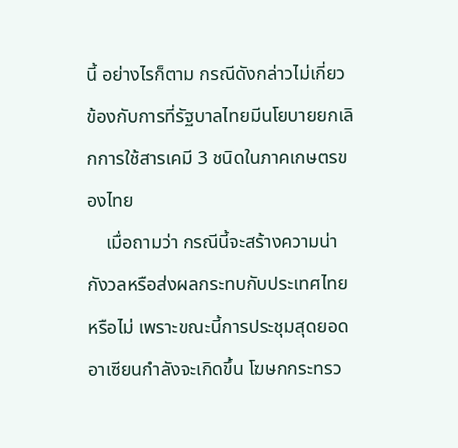นี้ อย่างไรก็ตาม กรณีดังกล่าวไม่เกี่ยวข้องกับการที่รัฐบาลไทยมีนโยบายยกเลิกการใช้สารเคมี 3 ชนิดในภาคเกษตรของไทย
    เมื่อถามว่า กรณีนี้จะสร้างความน่ากังวลหรือส่งผลกระทบกับประเทศไทยหรือไม่ เพราะขณะนี้การประชุมสุดยอดอาเซียนกำลังจะเกิดขึ้น โฆษกกระทรว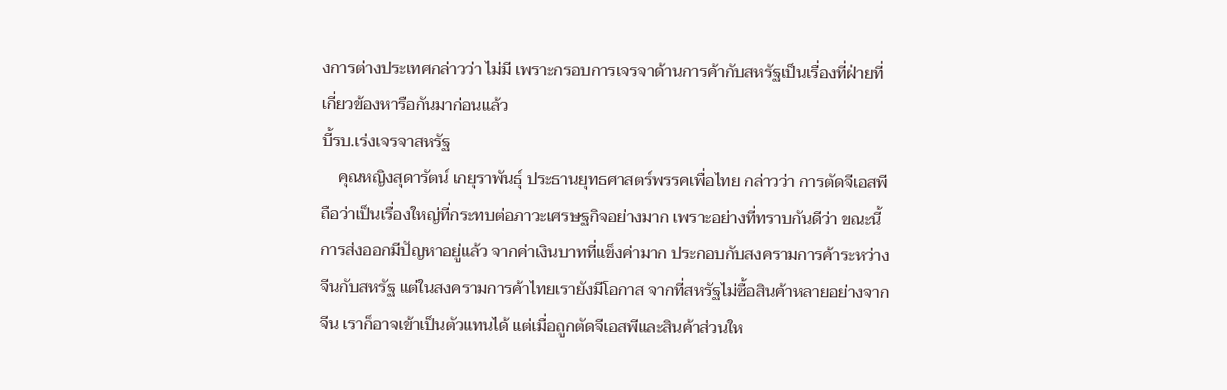งการต่างประเทศกล่าวว่า ไม่มี เพราะกรอบการเจรจาด้านการค้ากับสหรัฐเป็นเรื่องที่ฝ่ายที่เกี่ยวข้องหารือกันมาก่อนแล้ว
บี้รบ.เร่งเจรจาสหรัฐ
    คุณหญิงสุดารัตน์ เกยุราพันธุ์ ประธานยุทธศาสตร์พรรคเพื่อไทย กล่าวว่า การตัดจีเอสพีถือว่าเป็นเรื่องใหญ่ที่กระทบต่อภาวะเศรษฐกิจอย่างมาก เพราะอย่างที่ทราบกันดีว่า ขณะนี้การส่งออกมีปัญหาอยู่แล้ว จากค่าเงินบาทที่แข็งค่ามาก ประกอบกับสงครามการค้าระหว่างจีนกับสหรัฐ แต่ในสงครามการค้าไทยเรายังมีโอกาส จากที่สหรัฐไม่ซื้อสินค้าหลายอย่างจากจีน เราก็อาจเข้าเป็นตัวแทนได้ แต่เมื่อถูกตัดจีเอสพีและสินค้าส่วนให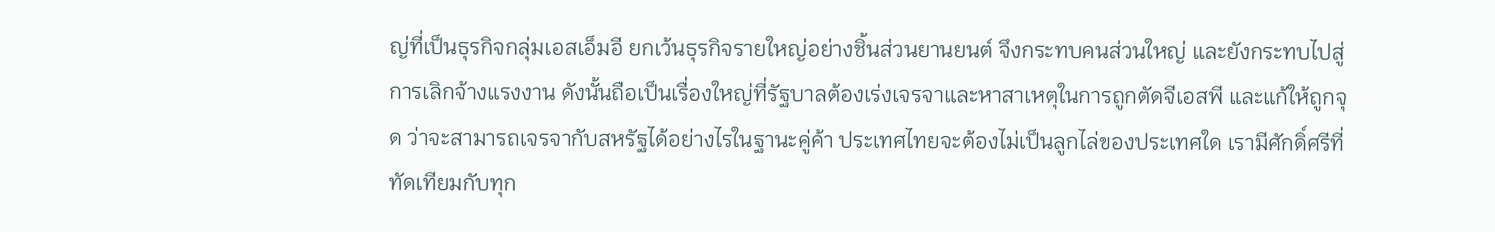ญ่ที่เป็นธุรกิจกลุ่มเอสเอ็มอี ยกเว้นธุรกิจรายใหญ่อย่างชิ้นส่วนยานยนต์ จึงกระทบคนส่วนใหญ่ และยังกระทบไปสู่การเลิกจ้างแรงงาน ดังนั้นถือเป็นเรื่องใหญ่ที่รัฐบาลต้องเร่งเจรจาและหาสาเหตุในการถูกตัดจีเอสพี และแก้ให้ถูกจุด ว่าจะสามารถเจรจากับสหรัฐได้อย่างไรในฐานะคู่ค้า ประเทศไทยจะต้องไม่เป็นลูกไล่ของประเทศใด เรามีศักดิ์ศรีที่ทัดเทียมกับทุก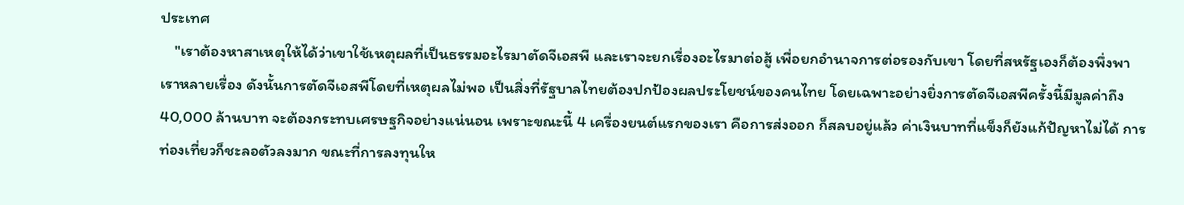ประเทศ
    "เราต้องหาสาเหตุให้ได้ว่าเขาใช้เหตุผลที่เป็นธรรมอะไรมาตัดจีเอสพี และเราจะยกเรื่องอะไรมาต่อสู้ เพื่อยกอำนาจการต่อรองกับเขา โดยที่สหรัฐเองก็ต้องพึ่งพาเราหลายเรื่อง ดังนั้นการตัดจีเอสพีโดยที่เหตุผลไม่พอ เป็นสิ่งที่รัฐบาลไทยต้องปกป้องผลประโยชน์ของคนไทย โดยเฉพาะอย่างยิ่งการตัดจีเอสพีครั้งนี้มีมูลค่าถึง 40,000 ล้านบาท จะต้องกระทบเศรษฐกิจอย่างแน่นอน เพราะขณะนี้ 4 เครื่องยนต์แรกของเรา คือการส่งออก ก็สลบอยู่แล้ว ค่าเงินบาทที่แข็งก็ยังแก้ปัญหาไม่ได้ การท่องเที่ยวก็ชะลอตัวลงมาก ขณะที่การลงทุนให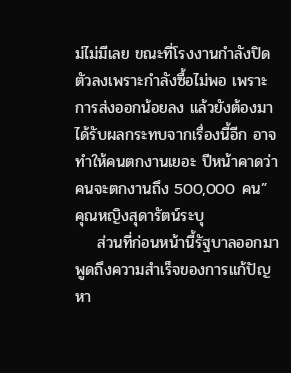ม่ไม่มีเลย ขณะที่โรงงานกำลังปิดตัวลงเพราะกำลังซื้อไม่พอ เพราะการส่งออกน้อยลง แล้วยังต้องมาได้รับผลกระทบจากเรื่องนี้อีก อาจทำให้คนตกงานเยอะ ปีหน้าคาดว่าคนจะตกงานถึง 500,000 คน” คุณหญิงสุดารัตน์ระบุ
    ส่วนที่ก่อนหน้านี้รัฐบาลออกมาพูดถึงความสำเร็จของการแก้ปัญหา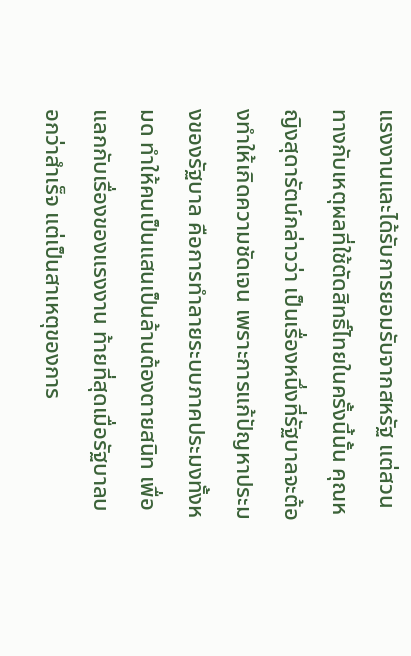แรงงานและได้รับการยอมรับจากสหรัฐ แต่สวนทางกับเหตุผลที่ใช้ตัดสิทธิ์ไทยในครั้งนี้นั้น คุณหญิงสุดารัตน์กล่าวว่า เป็นเรื่องหนึ่งที่รัฐบาลจะต้องทำให้เกิดความชัดเจน เพราะการแก้ปัญหาประมงของรัฐบาล คือการทำลายระบบภาคประมงทั้งหมด ทำให้คนเป็นแสนเป็นล้านต้องตายสนิท เพื่อแลกกับเรื่องของแรงงาน ท้ายที่สุดเมื่อรัฐบาลบอกว่าสำเร็จ แต่เป็นสาเหตุของการ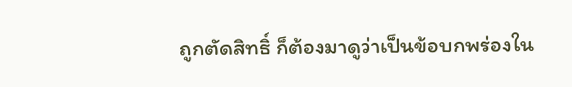ถูกตัดสิทธิ์ ก็ต้องมาดูว่าเป็นข้อบกพร่องใน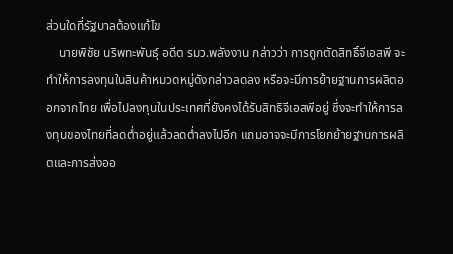ส่วนใดที่รัฐบาลต้องแก้ไข
    นายพิชัย นริพทะพันธุ์ อดีต รมว.พลังงาน กล่าวว่า การถูกตัดสิทธิ์จีเอสพี จะทำให้การลงทุนในสินค้าหมวดหมู่ดังกล่าวลดลง หรือจะมีการย้ายฐานการผลิตออกจากไทย เพื่อไปลงทุนในประเทศที่ยังคงได้รับสิทธิจีเอสพีอยู่ ซึ่งจะทำให้การลงทุนของไทยที่ลดต่ำอยู่แล้วลดต่ำลงไปอีก แถมอาจจะมีการโยกย้ายฐานการผลิตและการส่งออ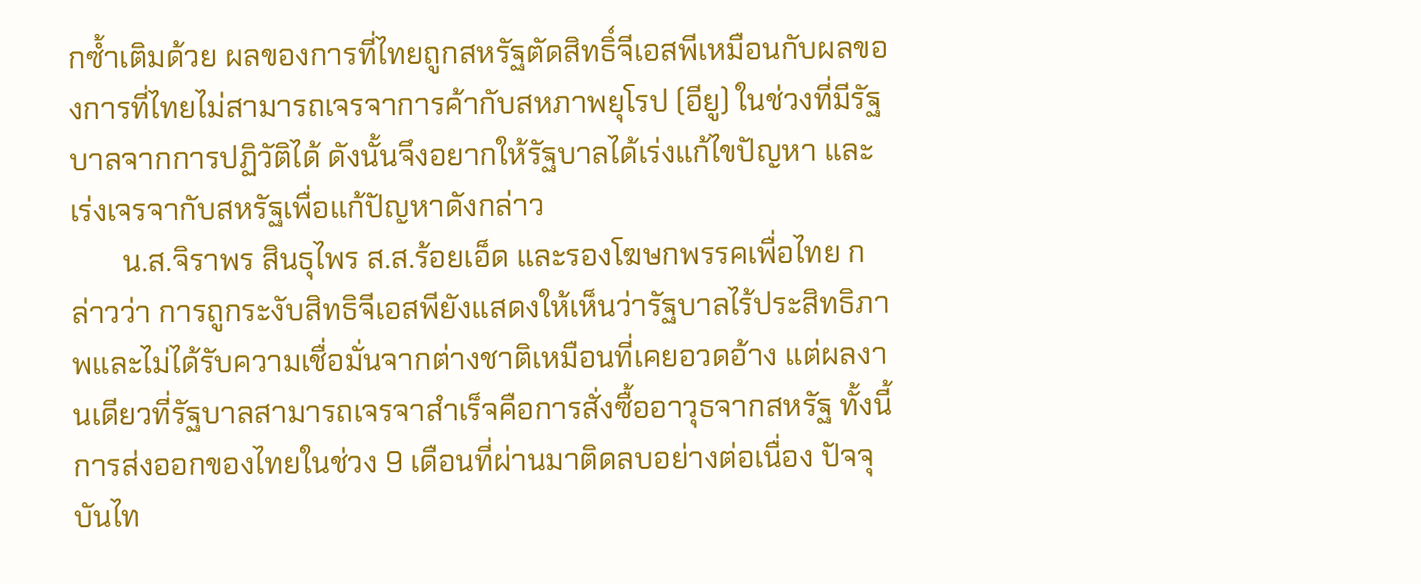กซ้ำเติมด้วย ผลของการที่ไทยถูกสหรัฐตัดสิทธิ์จีเอสพีเหมือนกับผลของการที่ไทยไม่สามารถเจรจาการค้ากับสหภาพยุโรป (อียู) ในช่วงที่มีรัฐบาลจากการปฏิวัติได้ ดังนั้นจึงอยากให้รัฐบาลได้เร่งแก้ไขปัญหา และเร่งเจรจากับสหรัฐเพื่อแก้ปัญหาดังกล่าว
       น.ส.จิราพร สินธุไพร ส.ส.ร้อยเอ็ด และรองโฆษกพรรคเพื่อไทย กล่าวว่า การถูกระงับสิทธิจีเอสพียังแสดงให้เห็นว่ารัฐบาลไร้ประสิทธิภาพและไม่ได้รับความเชื่อมั่นจากต่างชาติเหมือนที่เคยอวดอ้าง แต่ผลงานเดียวที่รัฐบาลสามารถเจรจาสำเร็จคือการสั่งซื้ออาวุธจากสหรัฐ ทั้งนี้ การส่งออกของไทยในช่วง 9 เดือนที่ผ่านมาติดลบอย่างต่อเนื่อง ปัจจุบันไท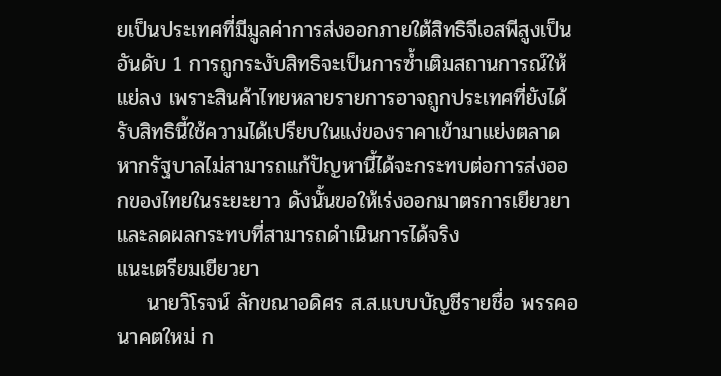ยเป็นประเทศที่มีมูลค่าการส่งออกภายใต้สิทธิจีเอสพีสูงเป็นอันดับ 1 การถูกระงับสิทธิจะเป็นการซ้ำเติมสถานการณ์ให้แย่ลง เพราะสินค้าไทยหลายรายการอาจถูกประเทศที่ยังได้รับสิทธินี้ใช้ความได้เปรียบในแง่ของราคาเข้ามาแย่งตลาด หากรัฐบาลไม่สามารถแก้ปัญหานี้ได้จะกระทบต่อการส่งออกของไทยในระยะยาว ดังนั้นขอให้เร่งออกมาตรการเยียวยาและลดผลกระทบที่สามารถดำเนินการได้จริง
แนะเตรียมเยียวยา
    นายวิโรจน์ ลักขณาอดิศร ส.ส.แบบบัญชีรายชื่อ พรรคอนาคตใหม่ ก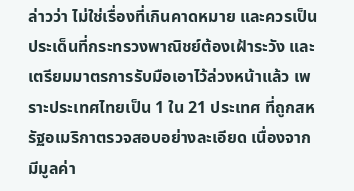ล่าวว่า ไม่ใช่เรื่องที่เกินคาดหมาย และควรเป็นประเด็นที่กระทรวงพาณิชย์ต้องเฝ้าระวัง และเตรียมมาตรการรับมือเอาไว้ล่วงหน้าแล้ว เพราะประเทศไทยเป็น 1 ใน 21 ประเทศ ที่ถูกสหรัฐอเมริกาตรวจสอบอย่างละเอียด เนื่องจากมีมูลค่า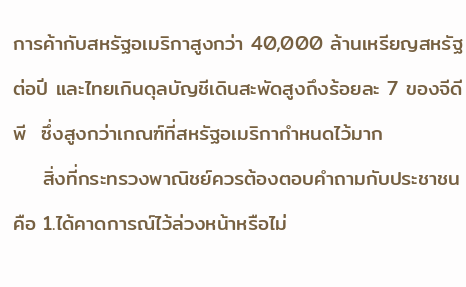การค้ากับสหรัฐอเมริกาสูงกว่า 40,000 ล้านเหรียญสหรัฐต่อปี และไทยเกินดุลบัญชีเดินสะพัดสูงถึงร้อยละ 7 ของจีดีพี  ซึ่งสูงกว่าเกณฑ์ที่สหรัฐอเมริกากำหนดไว้มาก
    สิ่งที่กระทรวงพาณิชย์ควรต้องตอบคำถามกับประชาชน คือ 1.ได้คาดการณ์ไว้ล่วงหน้าหรือไม่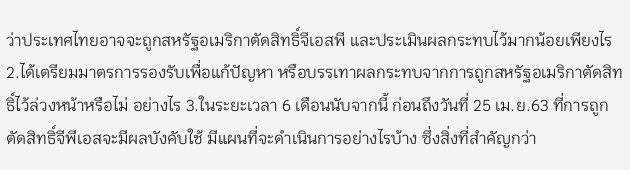ว่าประเทศไทยอาจจะถูกสหรัฐอเมริกาตัดสิทธิ์จีเอสพี และประเมินผลกระทบไว้มากน้อยเพียงไร 2.ได้เตรียมมาตรการรองรับเพื่อแก้ปัญหา หรือบรรเทาผลกระทบจากการถูกสหรัฐอเมริกาตัดสิทธิ์ไว้ล่วงหน้าหรือไม่ อย่างไร 3.ในระยะเวลา 6 เดือนนับจากนี้ ก่อนถึงวันที่ 25 เม.ย.63 ที่การถูกตัดสิทธิ์จีพีเอสจะมีผลบังคับใช้ มีแผนที่จะดำเนินการอย่างไรบ้าง ซึ่งสิ่งที่สำคัญกว่า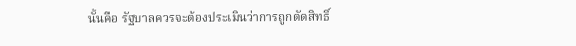นั้นคือ รัฐบาลควรจะต้องประเมินว่าการถูกตัดสิทธิ์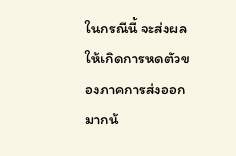ในกรณีนี้ จะส่งผลให้เกิดการหดตัวของภาคการส่งออกมากน้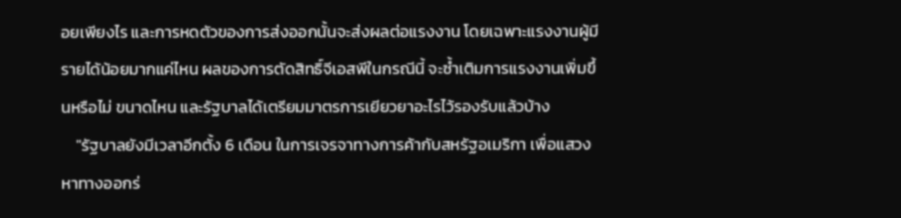อยเพียงไร และการหดตัวของการส่งออกนั้นจะส่งผลต่อแรงงาน โดยเฉพาะแรงงานผู้มีรายได้น้อยมากแค่ไหน ผลของการตัดสิทธิ์จีเอสพีในกรณีนี้ จะซ้ำเติมการแรงงานเพิ่มขึ้นหรือไม่ ขนาดไหน และรัฐบาลได้เตรียมมาตรการเยียวยาอะไรไว้รองรับแล้วบ้าง
    "รัฐบาลยังมีเวลาอีกตั้ง 6 เดือน ในการเจรจาทางการค้ากับสหรัฐอเมริกา เพื่อแสวงหาทางออกร่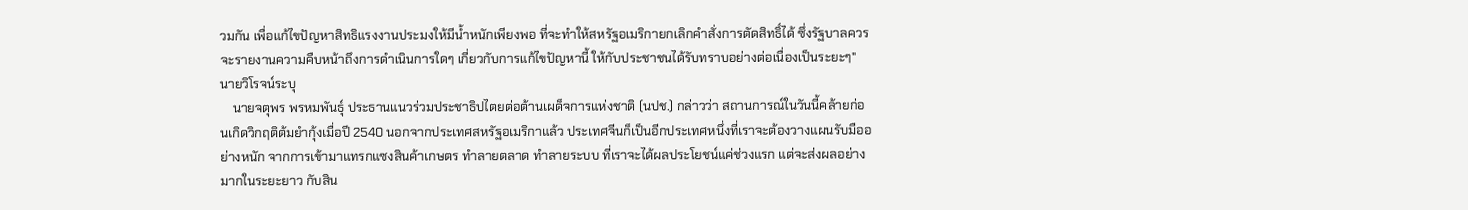วมกัน เพื่อแก้ไขปัญหาสิทธิแรงงานประมงให้มีน้ำหนักเพียงพอ ที่จะทำให้สหรัฐอเมริกายกเลิกคำสั่งการตัดสิทธิ์ได้ ซึ่งรัฐบาลควรจะรายงานความคืบหน้าถึงการดำเนินการใดๆ เกี่ยวกับการแก้ไขปัญหานี้ ให้กับประชาชนได้รับทราบอย่างต่อเนื่องเป็นระยะๆ" นายวิโรจน์ระบุ
    นายจตุพร พรหมพันธุ์ ประธานแนวร่วมประชาธิปไตยต่อต้านเผด็จการแห่งชาติ (นปช.) กล่าวว่า สถานการณ์ในวันนี้คล้ายก่อนเกิดวิกฤติต้มยำกุ้งเมื่อปี 2540 นอกจากประเทศสหรัฐอเมริกาแล้ว ประเทศจีนก็เป็นอีกประเทศหนึ่งที่เราจะต้องวางแผนรับมืออย่างหนัก จากการเข้ามาแทรกแซงสินค้าเกษตร ทำลายตลาด ทำลายระบบ ที่เราจะได้ผลประโยชน์แค่ช่วงแรก แต่จะส่งผลอย่างมากในระยะยาว กับสิน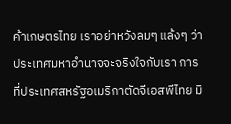ค้าเกษตรไทย เราอย่าหวังลมๆ แล้งๆ ว่าประเทศมหาอำนาจจะจริงใจกับเรา การที่ประเทศสหรัฐอเมริกาตัดจีเอสพีไทย มิ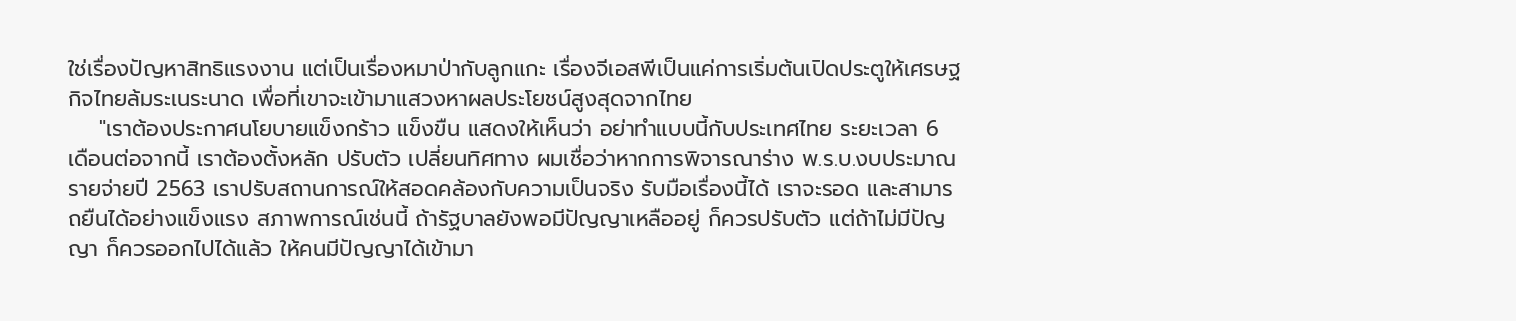ใช่เรื่องปัญหาสิทธิแรงงาน แต่เป็นเรื่องหมาป่ากับลูกแกะ เรื่องจีเอสพีเป็นแค่การเริ่มต้นเปิดประตูให้เศรษฐกิจไทยล้มระเนระนาด เพื่อที่เขาจะเข้ามาแสวงหาผลประโยชน์สูงสุดจากไทย
    "เราต้องประกาศนโยบายแข็งกร้าว แข็งขืน แสดงให้เห็นว่า อย่าทำแบบนี้กับประเทศไทย ระยะเวลา 6 เดือนต่อจากนี้ เราต้องตั้งหลัก ปรับตัว เปลี่ยนทิศทาง ผมเชื่อว่าหากการพิจารณาร่าง พ.ร.บ.งบประมาณรายจ่ายปี 2563 เราปรับสถานการณ์ให้สอดคล้องกับความเป็นจริง รับมือเรื่องนี้ได้ เราจะรอด และสามารถยืนได้อย่างแข็งแรง สภาพการณ์เช่นนี้ ถ้ารัฐบาลยังพอมีปัญญาเหลืออยู่ ก็ควรปรับตัว แต่ถ้าไม่มีปัญญา ก็ควรออกไปได้แล้ว ให้คนมีปัญญาได้เข้ามา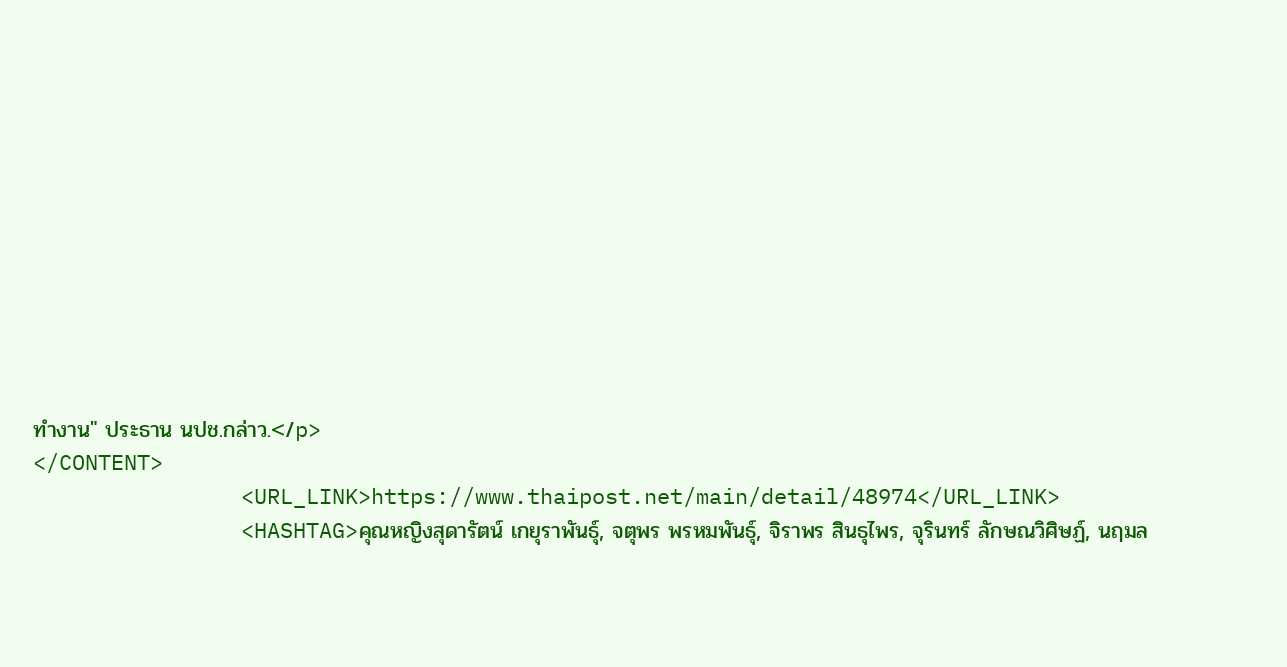ทำงาน" ประธาน นปช.กล่าว.</p>
</CONTENT>
                <URL_LINK>https://www.thaipost.net/main/detail/48974</URL_LINK>
                <HASHTAG>คุณหญิงสุดารัตน์ เกยุราพันธุ์, จตุพร พรหมพันธุ์, จิราพร สินธุไพร, จุรินทร์ ลักษณวิศิษฏ์, นฤมล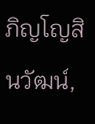ภิญโญสินวัฒน์,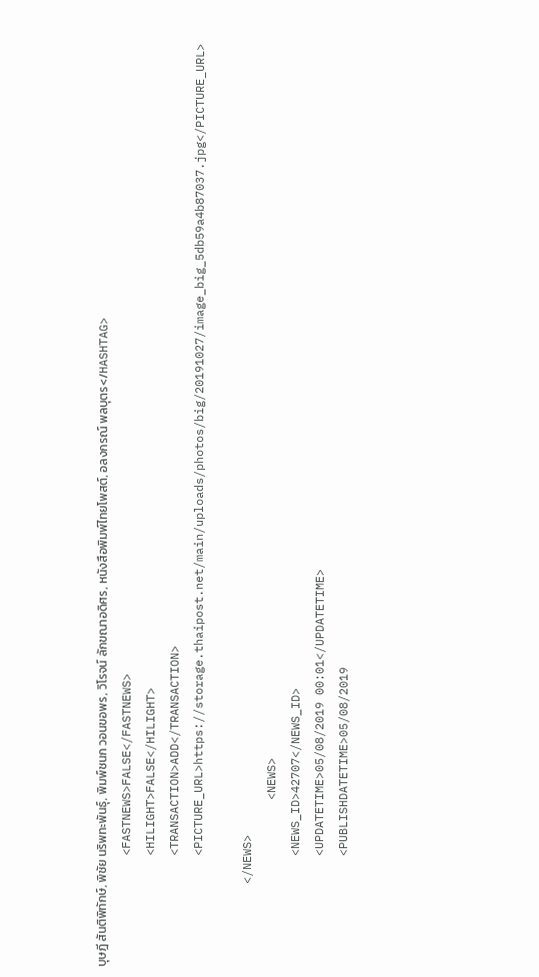บุษฎี สันติพิทักษ์, พิชัย นริพทะพันธุ์, พิมพ์ชนก วอนขอพร, วิโรจน์ ลักขณาอดิศร, หนังสือพิมพ์ไทยโพสต์, อลงกรณ์ พลบุตร</HASHTAG>
                <FASTNEWS>FALSE</FASTNEWS>
                <HILIGHT>FALSE</HILIGHT>
                <TRANSACTION>ADD</TRANSACTION>
                <PICTURE_URL>https://storage.thaipost.net/main/uploads/photos/big/20191027/image_big_5db59a4b87037.jpg</PICTURE_URL>

            </NEWS>
                        <NEWS>
                <NEWS_ID>42707</NEWS_ID>
                <UPDATETIME>05/08/2019 00:01</UPDATETIME>
                <PUBLISHDATETIME>05/08/2019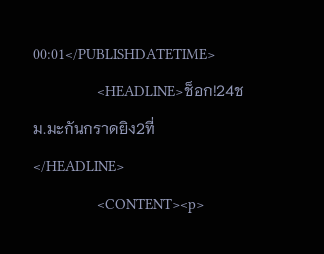00:01</PUBLISHDATETIME>
                <HEADLINE>ช็อก!24ชม.มะกันกราดยิง2ที่</HEADLINE>
                <CONTENT><p>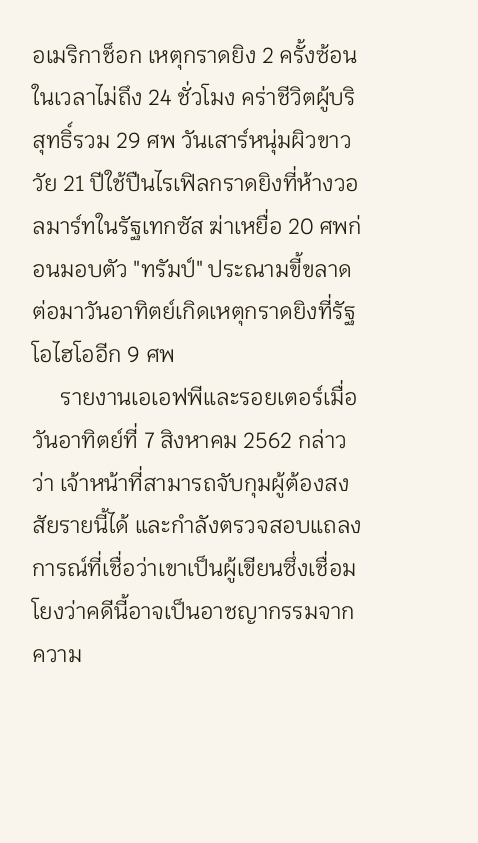อเมริกาช็อก เหตุกราดยิง 2 ครั้งซ้อนในเวลาไม่ถึง 24 ชั่วโมง คร่าชีวิตผู้บริสุทธิ์รวม 29 ศพ วันเสาร์หนุ่มผิวขาววัย 21 ปีใช้ปืนไรเฟิลกราดยิงที่ห้างวอลมาร์ทในรัฐเทกซัส ฆ่าเหยื่อ 20 ศพก่อนมอบตัว "ทรัมป์" ประณามขี้ขลาด ต่อมาวันอาทิตย์เกิดเหตุกราดยิงที่รัฐโอไฮโออีก 9 ศพ
     รายงานเอเอฟพีและรอยเตอร์เมื่อวันอาทิตย์ที่ 7 สิงหาคม 2562 กล่าวว่า เจ้าหน้าที่สามารถจับกุมผู้ต้องสงสัยรายนี้ได้ และกำลังตรวจสอบแถลงการณ์ที่เชื่อว่าเขาเป็นผู้เขียนซึ่งเชื่อมโยงว่าคดีนี้อาจเป็นอาชญากรรมจากความ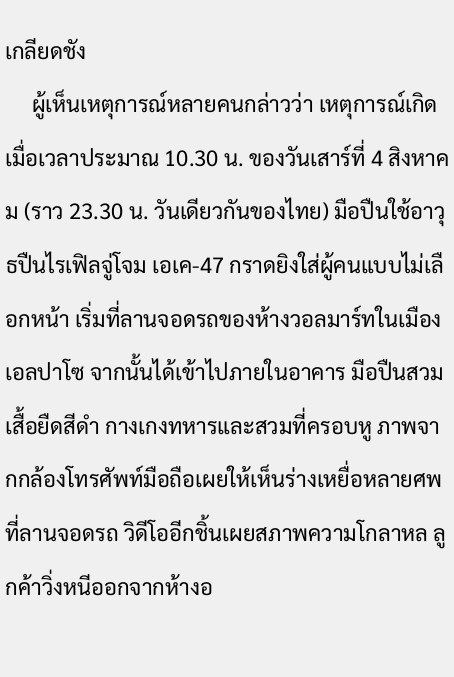เกลียดชัง
     ผู้เห็นเหตุการณ์หลายคนกล่าวว่า เหตุการณ์เกิดเมื่อเวลาประมาณ 10.30 น. ของวันเสาร์ที่ 4 สิงหาคม (ราว 23.30 น. วันเดียวกันของไทย) มือปืนใช้อาวุธปืนไรเฟิลจู่โจม เอเค-47 กราดยิงใส่ผู้คนแบบไม่เลือกหน้า เริ่มที่ลานจอดรถของห้างวอลมาร์ทในเมืองเอลปาโซ จากนั้นได้เข้าไปภายในอาคาร มือปืนสวมเสื้อยืดสีดำ กางเกงทหารและสวมที่ครอบหู ภาพจากกล้องโทรศัพท์มือถือเผยให้เห็นร่างเหยื่อหลายศพที่ลานจอดรถ วิดีโออีกชิ้นเผยสภาพความโกลาหล ลูกค้าวิ่งหนีออกจากห้างอ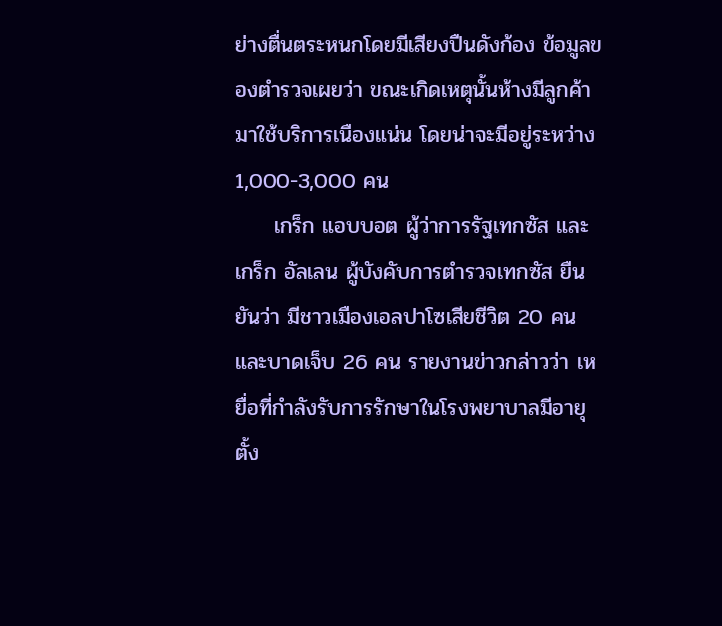ย่างตื่นตระหนกโดยมีเสียงปืนดังก้อง ข้อมูลของตำรวจเผยว่า ขณะเกิดเหตุนั้นห้างมีลูกค้ามาใช้บริการเนืองแน่น โดยน่าจะมีอยู่ระหว่าง 1,000-3,000 คน
     เกร็ก แอบบอต ผู้ว่าการรัฐเทกซัส และเกร็ก อัลเลน ผู้บังคับการตำรวจเทกซัส ยืนยันว่า มีชาวเมืองเอลปาโซเสียชีวิต 20 คน และบาดเจ็บ 26 คน รายงานข่าวกล่าวว่า เหยื่อที่กำลังรับการรักษาในโรงพยาบาลมีอายุตั้ง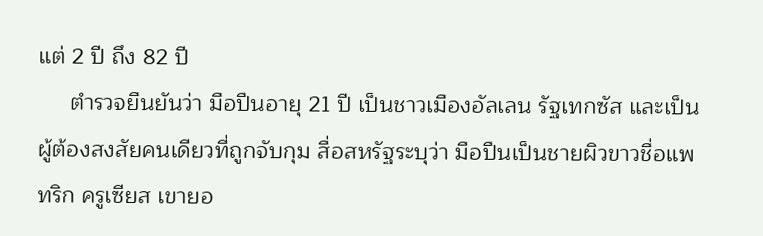แต่ 2 ปี ถึง 82 ปี
     ตำรวจยืนยันว่า มือปืนอายุ 21 ปี เป็นชาวเมืองอัลเลน รัฐเทกซัส และเป็นผู้ต้องสงสัยคนเดียวที่ถูกจับกุม สื่อสหรัฐระบุว่า มือปืนเป็นชายผิวขาวชื่อแพทริก ครูเซียส เขายอ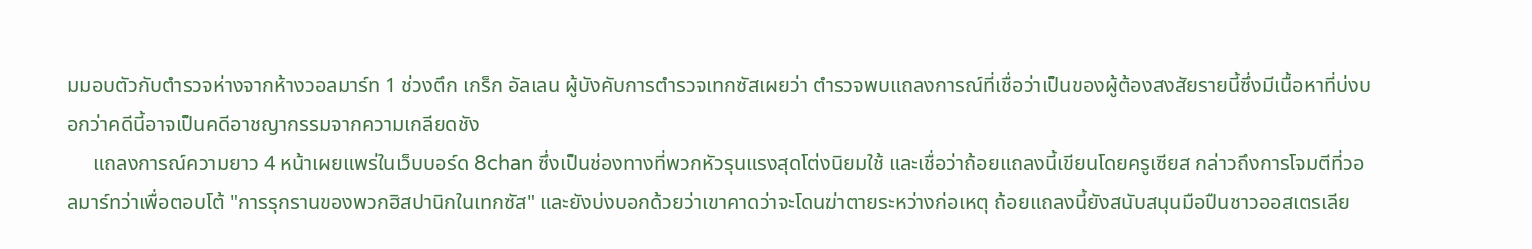มมอบตัวกับตำรวจห่างจากห้างวอลมาร์ท 1 ช่วงตึก เกร็ก อัลเลน ผู้บังคับการตำรวจเทกซัสเผยว่า ตำรวจพบแถลงการณ์ที่เชื่อว่าเป็นของผู้ต้องสงสัยรายนี้ซึ่งมีเนื้อหาที่บ่งบอกว่าคดีนี้อาจเป็นคดีอาชญากรรมจากความเกลียดชัง
     แถลงการณ์ความยาว 4 หน้าเผยแพร่ในเว็บบอร์ด 8chan ซึ่งเป็นช่องทางที่พวกหัวรุนแรงสุดโต่งนิยมใช้ และเชื่อว่าถ้อยแถลงนี้เขียนโดยครูเซียส กล่าวถึงการโจมตีที่วอลมาร์ทว่าเพื่อตอบโต้ "การรุกรานของพวกฮิสปานิกในเทกซัส" และยังบ่งบอกด้วยว่าเขาคาดว่าจะโดนฆ่าตายระหว่างก่อเหตุ ถ้อยแถลงนี้ยังสนับสนุนมือปืนชาวออสเตรเลีย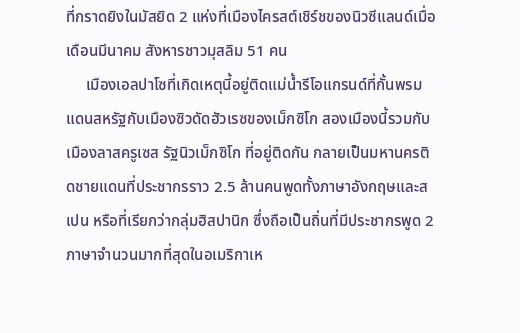ที่กราดยิงในมัสยิด 2 แห่งที่เมืองไครสต์เชิร์ชของนิวซีแลนด์เมื่อเดือนมีนาคม สังหารชาวมุสลิม 51 คน
     เมืองเอลปาโซที่เกิดเหตุนี้อยู่ติดแม่น้ำรีโอแกรนด์ที่กั้นพรมแดนสหรัฐกับเมืองซิวดัดฮัวเรซของเม็กซิโก สองเมืองนี้รวมกับเมืองลาสครูเซส รัฐนิวเม็กซิโก ที่อยู่ติดกัน กลายเป็นมหานครติดชายแดนที่ประชากรราว 2.5 ล้านคนพูดทั้งภาษาอังกฤษและสเปน หรือที่เรียกว่ากลุ่มฮิสปานิก ซึ่งถือเป็นถิ่นที่มีประชากรพูด 2 ภาษาจำนวนมากที่สุดในอเมริกาเห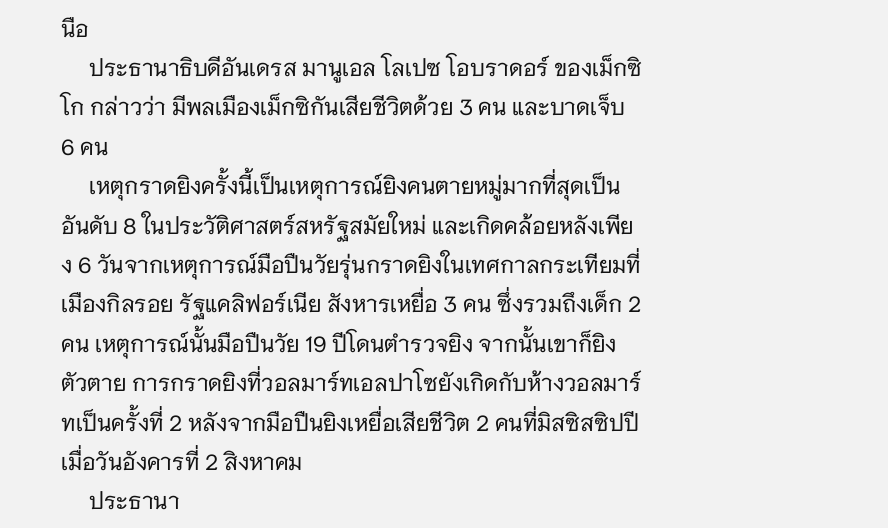นือ
     ประธานาธิบดีอันเดรส มานูเอล โลเปซ โอบราดอร์ ของเม็กซิโก กล่าวว่า มีพลเมืองเม็กซิกันเสียชีวิตด้วย 3 คน และบาดเจ็บ 6 คน
     เหตุกราดยิงครั้งนี้เป็นเหตุการณ์ยิงคนตายหมู่มากที่สุดเป็นอันดับ 8 ในประวัติศาสตร์สหรัฐสมัยใหม่ และเกิดคล้อยหลังเพียง 6 วันจากเหตุการณ์มือปืนวัยรุ่นกราดยิงในเทศกาลกระเทียมที่เมืองกิลรอย รัฐแคลิฟอร์เนีย สังหารเหยื่อ 3 คน ซึ่งรวมถึงเด็ก 2 คน เหตุการณ์นั้นมือปืนวัย 19 ปีโดนตำรวจยิง จากนั้นเขาก็ยิงตัวตาย การกราดยิงที่วอลมาร์ทเอลปาโซยังเกิดกับห้างวอลมาร์ทเป็นครั้งที่ 2 หลังจากมือปืนยิงเหยื่อเสียชีวิต 2 คนที่มิสซิสซิปปีเมื่อวันอังคารที่ 2 สิงหาคม
     ประธานา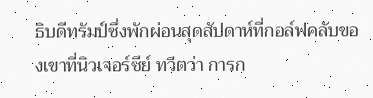ธิบดีทรัมป์ซึ่งพักผ่อนสุดสัปดาห์ที่กอล์ฟคลับของเขาที่นิวเจอร์ซีย์ ทวีตว่า การก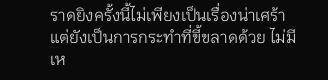ราดยิงครั้งนี้ไม่เพียงเป็นเรื่องน่าเศร้า แต่ยังเป็นการกระทำที่ขี้ขลาดด้วย ไม่มีเห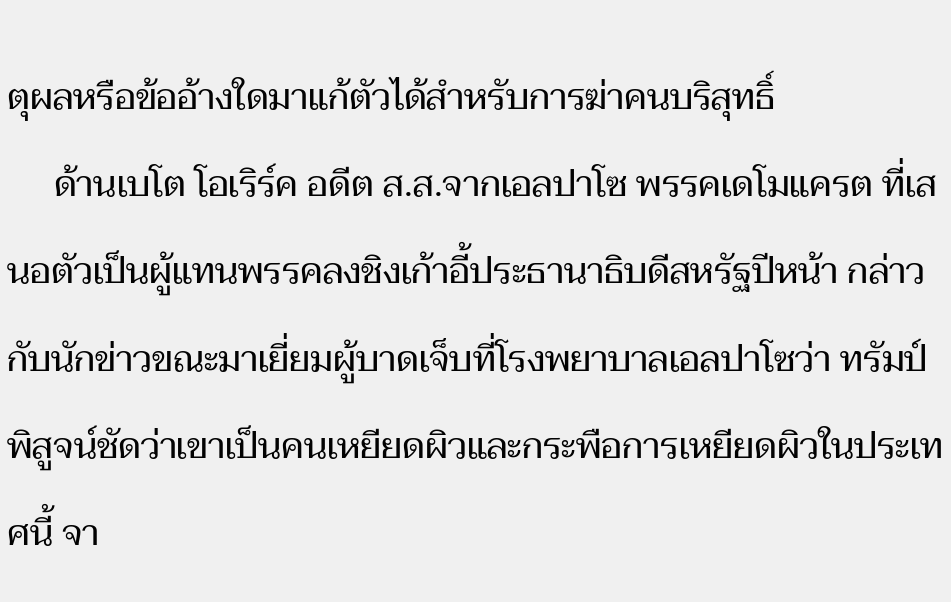ตุผลหรือข้ออ้างใดมาแก้ตัวได้สำหรับการฆ่าคนบริสุทธิ์
     ด้านเบโต โอเริร์ค อดีต ส.ส.จากเอลปาโซ พรรคเดโมแครต ที่เสนอตัวเป็นผู้แทนพรรคลงชิงเก้าอี้ประธานาธิบดีสหรัฐปีหน้า กล่าวกับนักข่าวขณะมาเยี่ยมผู้บาดเจ็บที่โรงพยาบาลเอลปาโซว่า ทรัมป์พิสูจน์ชัดว่าเขาเป็นคนเหยียดผิวและกระพือการเหยียดผิวในประเทศนี้ จา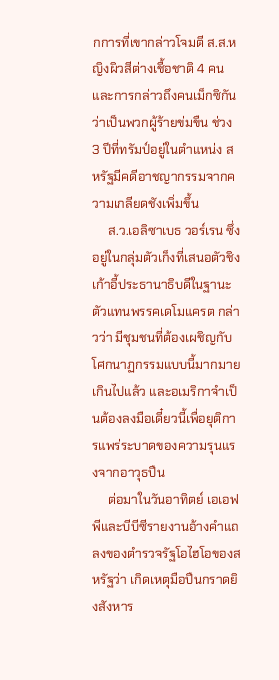กการที่เขากล่าวโจมตี ส.ส.หญิงผิวสีต่างเชื้อชาติ 4 คน และการกล่าวถึงคนเม็กซิกันว่าเป็นพวกผู้ร้ายข่มขืน ช่วง 3 ปีที่ทรัมป์อยู่ในตำแหน่ง สหรัฐมีคดีอาชญากรรมจากความเกลียดชังเพิ่มขึ้น
     ส.ว.เอลิซาเบธ วอร์เรน ซึ่งอยู่ในกลุ่มตัวเก็งที่เสนอตัวชิงเก้าอี้ประธานาธิบดีในฐานะตัวแทนพรรคเดโมแครต กล่าวว่า มีชุมชนที่ต้องเผชิญกับโศกนาฏกรรมแบบนี้มากมายเกินไปแล้ว และอเมริกาจำเป็นต้องลงมือเดี๋ยวนี้เพื่อยุติการแพร่ระบาดของความรุนแรงจากอาวุธปืน
     ต่อมาในวันอาทิตย์ เอเอฟพีและบีบีซีรายงานอ้างคำแถลงของตำรวจรัฐโอไฮโอของสหรัฐว่า เกิดเหตุมือปืนกราดยิงสังหาร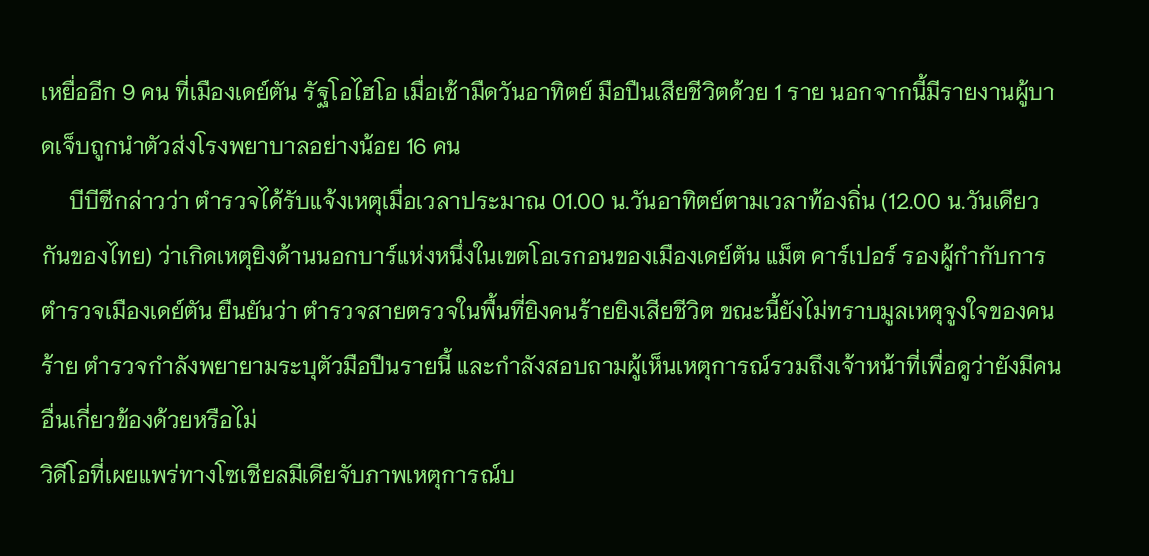เหยื่ออีก 9 คน ที่เมืองเดย์ตัน รัฐโอไฮโอ เมื่อเช้ามืดวันอาทิตย์ มือปืนเสียชีวิตด้วย 1 ราย นอกจากนี้มีรายงานผู้บาดเจ็บถูกนำตัวส่งโรงพยาบาลอย่างน้อย 16 คน
     บีบีซีกล่าวว่า ตำรวจได้รับแจ้งเหตุเมื่อเวลาประมาณ 01.00 น.วันอาทิตย์ตามเวลาท้องถิ่น (12.00 น.วันเดียวกันของไทย) ว่าเกิดเหตุยิงด้านนอกบาร์แห่งหนึ่งในเขตโอเรกอนของเมืองเดย์ตัน แม็ต คาร์เปอร์ รองผู้กำกับการตำรวจเมืองเดย์ตัน ยืนยันว่า ตำรวจสายตรวจในพื้นที่ยิงคนร้ายยิงเสียชีวิต ขณะนี้ยังไม่ทราบมูลเหตุจูงใจของคนร้าย ตำรวจกำลังพยายามระบุตัวมือปืนรายนี้ และกำลังสอบถามผู้เห็นเหตุการณ์รวมถึงเจ้าหน้าที่เพื่อดูว่ายังมีคนอื่นเกี่ยวข้องด้วยหรือไม่
วิดีโอที่เผยแพร่ทางโซเชียลมีเดียจับภาพเหตุการณ์บ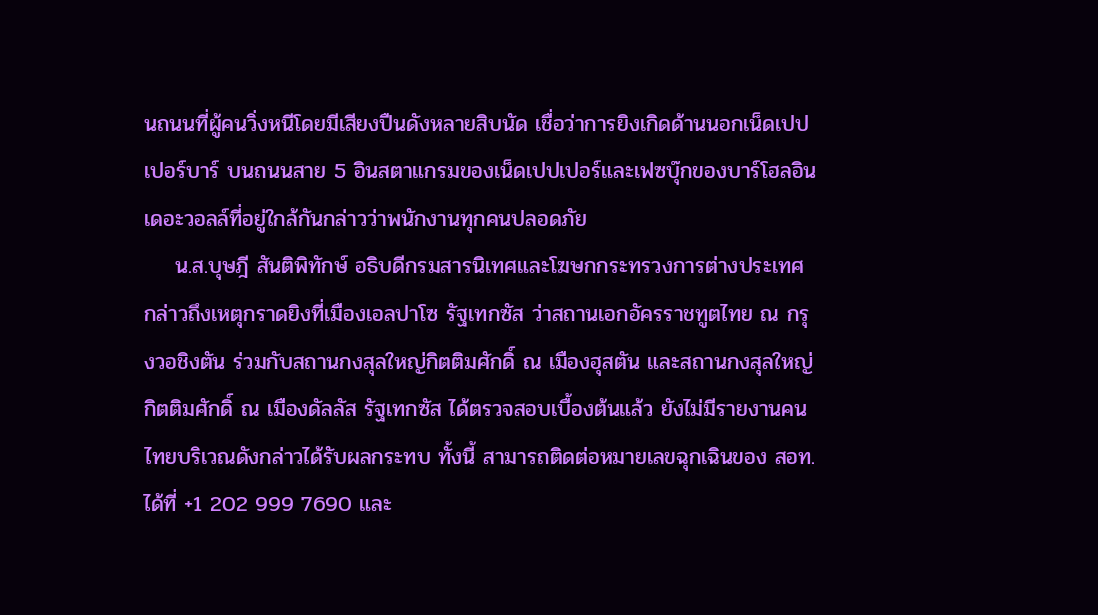นถนนที่ผู้คนวิ่งหนีโดยมีเสียงปืนดังหลายสิบนัด เชื่อว่าการยิงเกิดด้านนอกเน็ดเปปเปอร์บาร์ บนถนนสาย 5 อินสตาแกรมของเน็ดเปปเปอร์และเฟซบุ๊กของบาร์โฮลอินเดอะวอลล์ที่อยู่ใกล้กันกล่าวว่าพนักงานทุกคนปลอดภัย
    น.ส.บุษฎี สันติพิทักษ์ อธิบดีกรมสารนิเทศและโฆษกกระทรวงการต่างประเทศ กล่าวถึงเหตุกราดยิงที่เมืองเอลปาโซ รัฐเทกซัส ว่าสถานเอกอัครราชทูตไทย ณ กรุงวอชิงตัน ร่วมกับสถานกงสุลใหญ่กิตติมศักดิ์ ณ เมืองฮุสตัน และสถานกงสุลใหญ่กิตติมศักดิ์ ณ เมืองดัลลัส รัฐเทกซัส ได้ตรวจสอบเบื้องต้นแล้ว ยังไม่มีรายงานคนไทยบริเวณดังกล่าวได้รับผลกระทบ ทั้งนี้ สามารถติดต่อหมายเลขฉุกเฉินของ สอท. ได้ที่ +1 202 999 7690 และ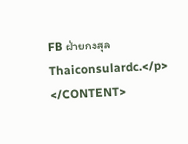FB ฝ่ายกงสุล Thaiconsulardc.</p>
</CONTENT>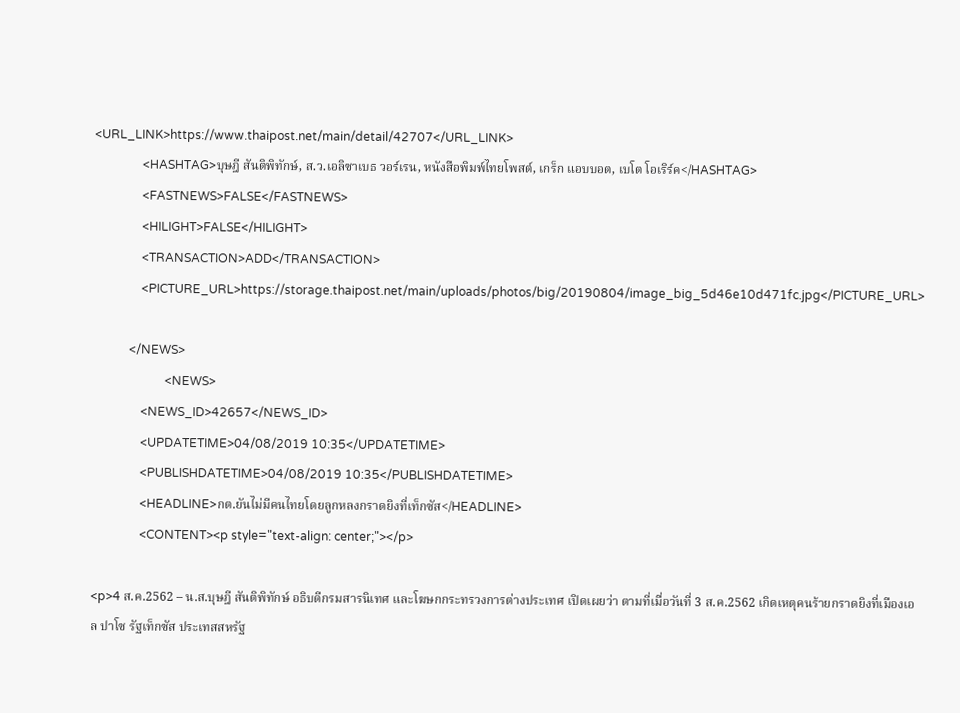<URL_LINK>https://www.thaipost.net/main/detail/42707</URL_LINK>
                <HASHTAG>บุษฎี สันติพิทักษ์, ส.ว.เอลิซาเบธ วอร์เรน, หนังสือพิมพ์ไทยโพสต์, เกร็ก แอบบอต, เบโต โอเริร์ค</HASHTAG>
                <FASTNEWS>FALSE</FASTNEWS>
                <HILIGHT>FALSE</HILIGHT>
                <TRANSACTION>ADD</TRANSACTION>
                <PICTURE_URL>https://storage.thaipost.net/main/uploads/photos/big/20190804/image_big_5d46e10d471fc.jpg</PICTURE_URL>

            </NEWS>
                        <NEWS>
                <NEWS_ID>42657</NEWS_ID>
                <UPDATETIME>04/08/2019 10:35</UPDATETIME>
                <PUBLISHDATETIME>04/08/2019 10:35</PUBLISHDATETIME>
                <HEADLINE>กต.ยันไม่มีคนไทยโดยลูกหลงกราดยิงที่เท็กซัส</HEADLINE>
                <CONTENT><p style="text-align: center;"></p>

<p>4 ส.ค.2562 – น.ส.บุษฎี สันติพิทักษ์ อธิบดีกรมสารนิเทศ และโฆษกกระทรวงการต่างประเทศ เปิดเผยว่า ตามที่เมื่อวันที่ 3 ส.ค.2562 เกิดเหตุคนร้ายกราดยิงที่เมืองเอล ปาโซ รัฐเท็กซัส ประเทสสหรัฐ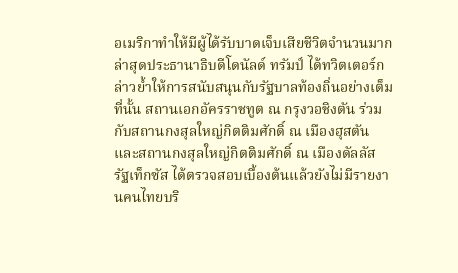อเมริกาทำให้มีผู้ได้รับบาดเจ็บเสียชีวิตจำนวนมาก ล่าสุดประธานาธิบดีโดนัลด์ ทรัมป์ ได้ทวิตเตอร์กล่าวย้ำให้การสนับสนุนกับรัฐบาลท้องถิ่นอย่างเต็มที่นั้น สถานเอกอัครราชทูต ณ กรุงวอชิงตัน ร่วมกับสถานกงสุลใหญ่กิตติมศักดิ์ ณ เมืองฮุสตัน และสถานกงสุลใหญ่กิตติมศักดิ์ ณ เมืองดัลลัส รัฐเท็กซัส ได้ตรวจสอบเบื้องต้นแล้วยังไม่มีรายงานคนไทยบริ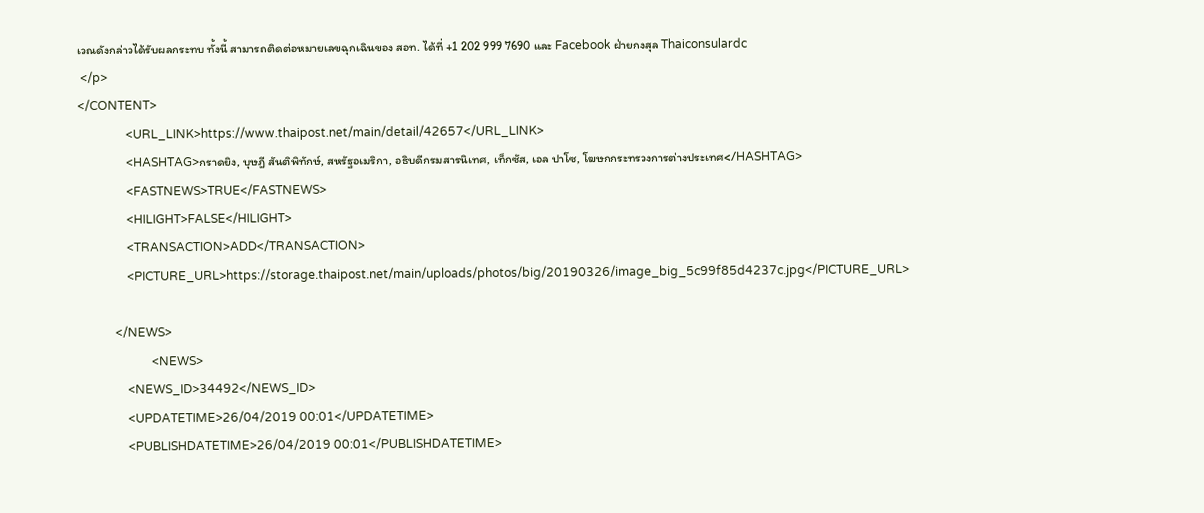เวณดังกล่าวได้รับผลกระทบ ทั้งนี้ สามารถติดต่อหมายเลขฉุกเฉินของ สอท. ได้ที่ +1 202 999 7690 และ Facebook ฝ่ายกงสุล Thaiconsulardc
 </p>
</CONTENT>
                <URL_LINK>https://www.thaipost.net/main/detail/42657</URL_LINK>
                <HASHTAG>กราดยิง, บุษฎี สันติพิทักษ์, สหรัฐอเมริกา, อธิบดีกรมสารนิเทศ, เท็กซัส, เอล ปาโซ, โฆษกกระทรวงการต่างประเทศ</HASHTAG>
                <FASTNEWS>TRUE</FASTNEWS>
                <HILIGHT>FALSE</HILIGHT>
                <TRANSACTION>ADD</TRANSACTION>
                <PICTURE_URL>https://storage.thaipost.net/main/uploads/photos/big/20190326/image_big_5c99f85d4237c.jpg</PICTURE_URL>

            </NEWS>
                        <NEWS>
                <NEWS_ID>34492</NEWS_ID>
                <UPDATETIME>26/04/2019 00:01</UPDATETIME>
                <PUBLISHDATETIME>26/04/2019 00:01</PUBLISHDATETIME>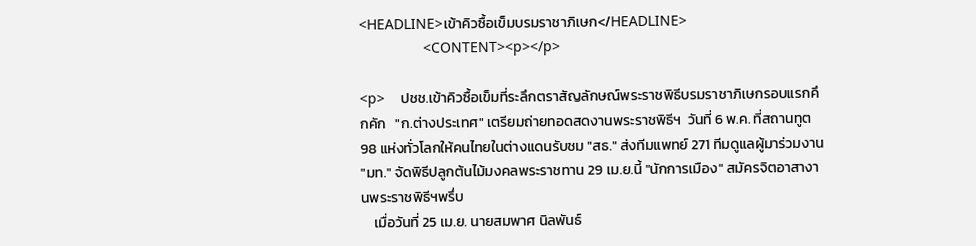<HEADLINE>เข้าคิวซื้อเข็มบรมราชาภิเษก</HEADLINE>
                <CONTENT><p></p>

<p>    ปชช.เข้าคิวซื้อเข็มที่ระลึกตราสัญลักษณ์พระราชพิธีบรมราชาภิเษกรอบแรกคึกคัก   "ก.ต่างประเทศ" เตรียมถ่ายทอดสดงานพระราชพิธีฯ  วันที่ 6 พ.ค. ที่สถานทูต 98 แห่งทั่วโลกให้คนไทยในต่างแดนรับชม "สธ." ส่งทีมแพทย์ 271 ทีมดูแลผู้มาร่วมงาน "มท." จัดพิธีปลูกต้นไม้มงคลพระราชทาน 29 เม.ย.นี้ "นักการเมือง" สมัครจิตอาสางานพระราชพิธีฯพรึ่บ
    เมื่อวันที่ 25 เม.ย. นายสมพาศ นิลพันธ์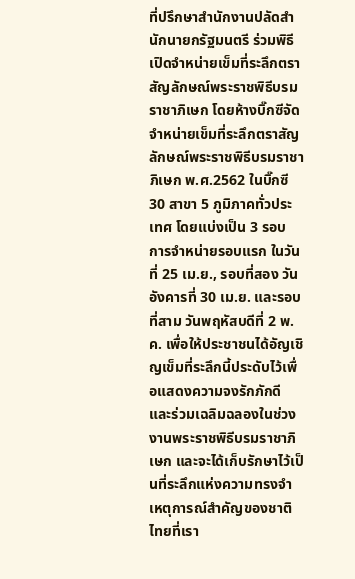ที่ปรึกษาสำนักงานปลัดสำนักนายกรัฐมนตรี ร่วมพิธีเปิดจำหน่ายเข็มที่ระลึกตราสัญลักษณ์พระราชพิธีบรมราชาภิเษก โดยห้างบิ๊กซีจัดจำหน่ายเข็มที่ระลึกตราสัญลักษณ์พระราชพิธีบรมราชาภิเษก พ.ศ.2562 ในบิ๊กซี 30 สาขา 5 ภูมิภาคทั่วประเทศ โดยแบ่งเป็น 3 รอบ การจำหน่ายรอบแรก ในวันที่ 25 เม.ย., รอบที่สอง วันอังคารที่ 30 เม.ย. และรอบที่สาม วันพฤหัสบดีที่ 2 พ.ค. เพื่อให้ประชาชนได้อัญเชิญเข็มที่ระลึกนี้ประดับไว้เพื่อแสดงความจงรักภักดี และร่วมเฉลิมฉลองในช่วงงานพระราชพิธีบรมราชาภิเษก และจะได้เก็บรักษาไว้เป็นที่ระลึกแห่งความทรงจำเหตุการณ์สำคัญของชาติไทยที่เรา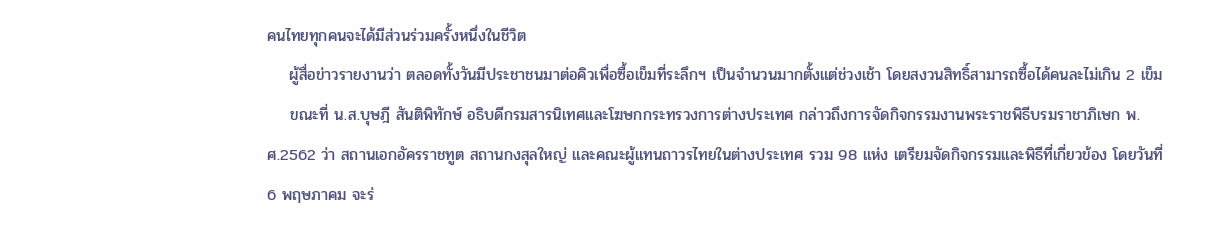คนไทยทุกคนจะได้มีส่วนร่วมครั้งหนึ่งในชีวิต
    ผู้สื่อข่าวรายงานว่า ตลอดทั้งวันมีประชาชนมาต่อคิวเพื่อซื้อเข็มที่ระลึกฯ เป็นจำนวนมากตั้งแต่ช่วงเช้า โดยสงวนสิทธิ์สามารถซื้อได้คนละไม่เกิน 2 เข็ม
    ขณะที่ น.ส.บุษฎี สันติพิทักษ์ อธิบดีกรมสารนิเทศและโฆษกกระทรวงการต่างประเทศ กล่าวถึงการจัดกิจกรรมงานพระราชพิธีบรมราชาภิเษก พ.ศ.2562 ว่า สถานเอกอัครราชทูต สถานกงสุลใหญ่ และคณะผู้แทนถาวรไทยในต่างประเทศ รวม 98 แห่ง เตรียมจัดกิจกรรมและพิธีที่เกี่ยวข้อง โดยวันที่ 6 พฤษภาคม จะร่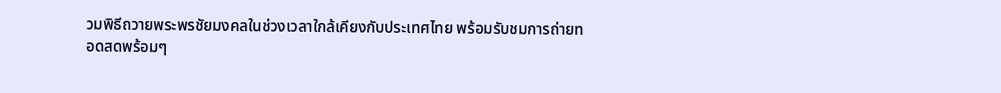วมพิธีถวายพระพรชัยมงคลในช่วงเวลาใกล้เคียงกับประเทศไทย พร้อมรับชมการถ่ายทอดสดพร้อมๆ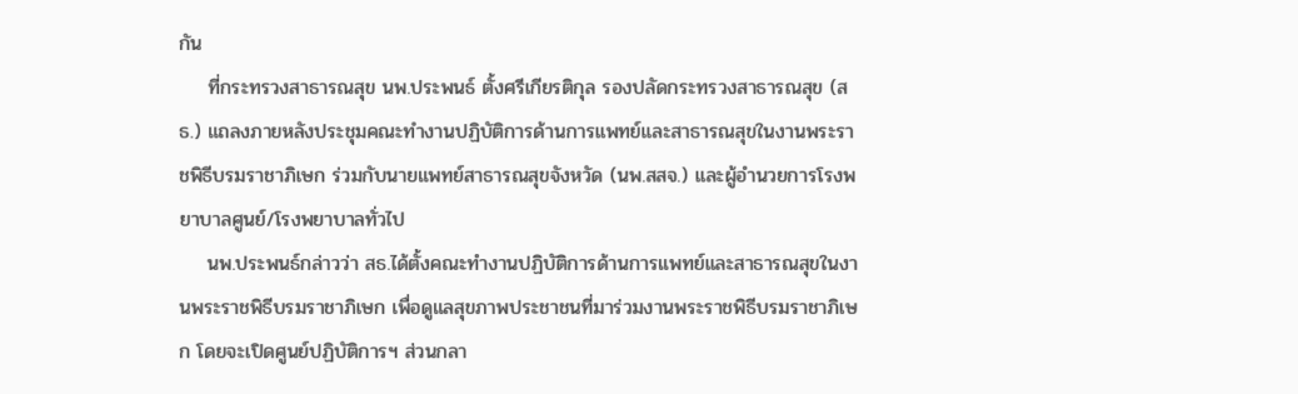กัน
    ที่กระทรวงสาธารณสุข นพ.ประพนธ์ ตั้งศรีเกียรติกุล รองปลัดกระทรวงสาธารณสุข (สธ.) แถลงภายหลังประชุมคณะทำงานปฏิบัติการด้านการแพทย์และสาธารณสุขในงานพระราชพิธีบรมราชาภิเษก ร่วมกับนายแพทย์สาธารณสุขจังหวัด (นพ.สสจ.) และผู้อำนวยการโรงพยาบาลศูนย์/โรงพยาบาลทั่วไป
    นพ.ประพนธ์กล่าวว่า สธ.ได้ตั้งคณะทำงานปฏิบัติการด้านการแพทย์และสาธารณสุขในงานพระราชพิธีบรมราชาภิเษก เพื่อดูแลสุขภาพประชาชนที่มาร่วมงานพระราชพิธีบรมราชาภิเษก โดยจะเปิดศูนย์ปฏิบัติการฯ ส่วนกลา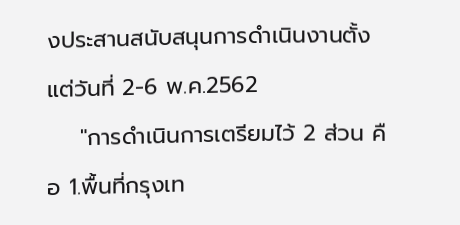งประสานสนับสนุนการดำเนินงานตั้งแต่วันที่ 2-6 พ.ค.2562
    "การดำเนินการเตรียมไว้ 2 ส่วน คือ 1.พื้นที่กรุงเท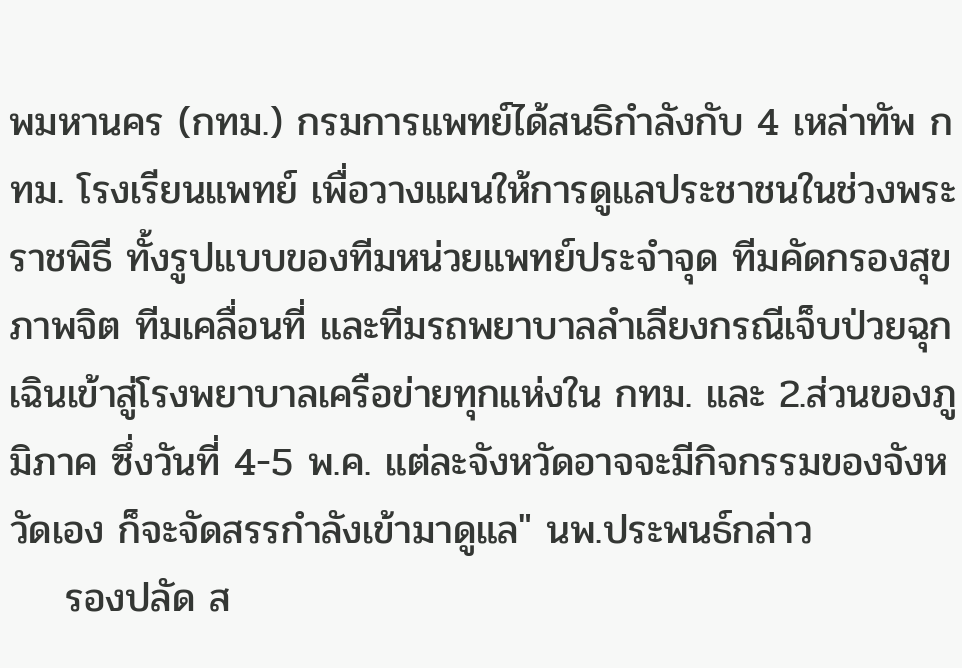พมหานคร (กทม.) กรมการแพทย์ได้สนธิกำลังกับ 4 เหล่าทัพ กทม. โรงเรียนแพทย์ เพื่อวางแผนให้การดูแลประชาชนในช่วงพระราชพิธี ทั้งรูปแบบของทีมหน่วยแพทย์ประจำจุด ทีมคัดกรองสุขภาพจิต ทีมเคลื่อนที่ และทีมรถพยาบาลลำเลียงกรณีเจ็บป่วยฉุกเฉินเข้าสู่โรงพยาบาลเครือข่ายทุกแห่งใน กทม. และ 2.ส่วนของภูมิภาค ซึ่งวันที่ 4-5 พ.ค. แต่ละจังหวัดอาจจะมีกิจกรรมของจังหวัดเอง ก็จะจัดสรรกำลังเข้ามาดูแล" นพ.ประพนธ์กล่าว
    รองปลัด ส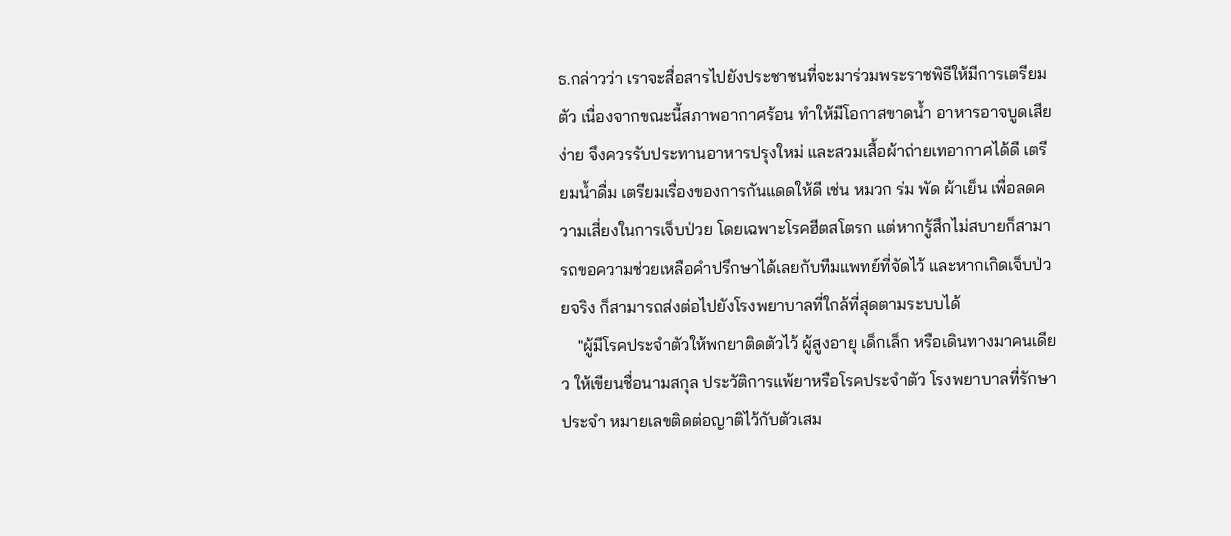ธ.กล่าวว่า เราจะสื่อสารไปยังประชาชนที่จะมาร่วมพระราชพิธีให้มีการเตรียมตัว เนื่องจากขณะนี้สภาพอากาศร้อน ทำให้มีโอกาสขาดน้ำ อาหารอาจบูดเสียง่าย จึงควรรับประทานอาหารปรุงใหม่ และสวมเสื้อผ้าถ่ายเทอากาศได้ดี เตรียมน้ำดื่ม เตรียมเรื่องของการกันแดดให้ดี เช่น หมวก ร่ม พัด ผ้าเย็น เพื่อลดความเสี่ยงในการเจ็บป่วย โดยเฉพาะโรคฮีตสโตรก แต่หากรู้สึกไม่สบายก็สามารถขอความช่วยเหลือคำปรึกษาได้เลยกับทีมแพทย์ที่จัดไว้ และหากเกิดเจ็บป่วยจริง ก็สามารถส่งต่อไปยังโรงพยาบาลที่ใกล้ที่สุดตามระบบได้
    "ผู้มีโรคประจำตัวให้พกยาติดตัวไว้ ผู้สูงอายุ เด็กเล็ก หรือเดินทางมาคนเดียว ให้เขียนชื่อนามสกุล ประวัติการแพ้ยาหรือโรคประจำตัว โรงพยาบาลที่รักษาประจำ หมายเลขติดต่อญาติไว้กับตัวเสม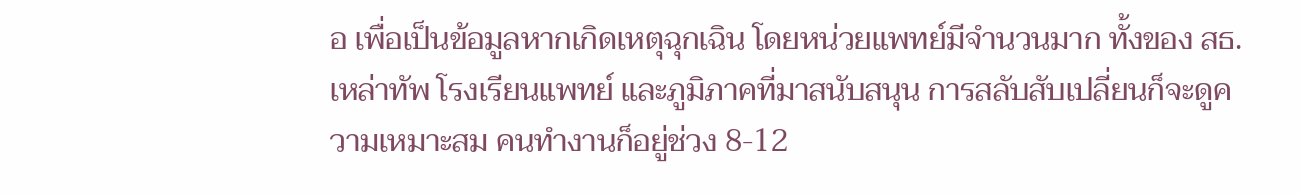อ เพื่อเป็นข้อมูลหากเกิดเหตุฉุกเฉิน โดยหน่วยแพทย์มีจำนวนมาก ทั้งของ สธ. เหล่าทัพ โรงเรียนแพทย์ และภูมิภาคที่มาสนับสนุน การสลับสับเปลี่ยนก็จะดูความเหมาะสม คนทำงานก็อยู่ช่วง 8-12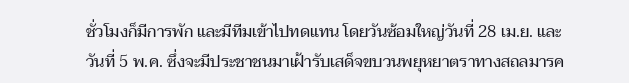ชั่วโมงก็มีการพัก และมีทีมเข้าไปทดแทน โดยวันซ้อมใหญ่วันที่ 28 เม.ย. และวันที่ 5 พ.ค. ซึ่งจะมีประชาชนมาเฝ้ารับเสด็จขบวนพยุหยาตราทางสถลมารค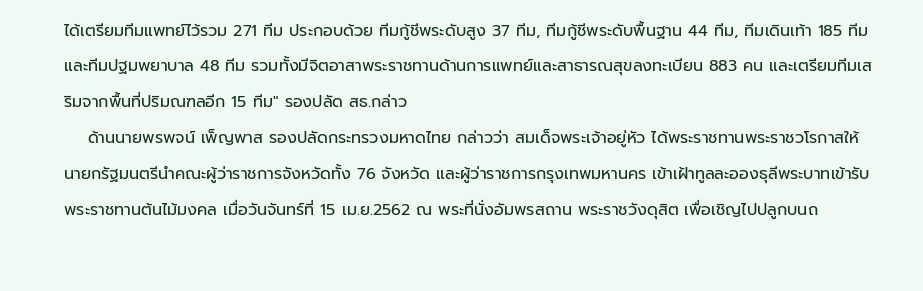ได้เตรียมทีมแพทย์ไว้รวม 271 ทีม ประกอบด้วย ทีมกู้ชีพระดับสูง 37 ทีม, ทีมกู้ชีพระดับพื้นฐาน 44 ทีม, ทีมเดินเท้า 185 ทีม และทีมปฐมพยาบาล 48 ทีม รวมทั้งมีจิตอาสาพระราชทานด้านการแพทย์และสาธารณสุขลงทะเบียน 883 คน และเตรียมทีมเสริมจากพื้นที่ปริมณฑลอีก 15 ทีม" รองปลัด สธ.กล่าว
    ด้านนายพรพจน์ เพ็ญพาส รองปลัดกระทรวงมหาดไทย กล่าวว่า สมเด็จพระเจ้าอยู่หัว ได้พระราชทานพระราชวโรกาสให้นายกรัฐมนตรีนำคณะผู้ว่าราชการจังหวัดทั้ง 76 จังหวัด และผู้ว่าราชการกรุงเทพมหานคร เข้าเฝ้าทูลละอองธุลีพระบาทเข้ารับพระราชทานต้นไม้มงคล เมื่อวันจันทร์ที่ 15 เม.ย.2562 ณ พระที่นั่งอัมพรสถาน พระราชวังดุสิต เพื่อเชิญไปปลูกบนถ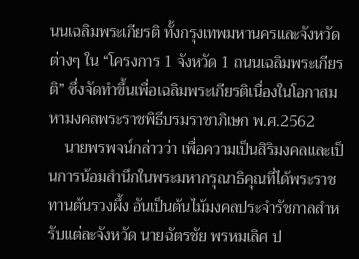นนเฉลิมพระเกียรติ ทั้งกรุงเทพมหานครและจังหวัดต่างๆ ใน “โครงการ 1 จังหวัด 1 ถนนเฉลิมพระเกียรติ” ซึ่งจัดทำขึ้นเพื่อเฉลิมพระเกียรติเนื่องในโอกาสมหามงคลพระราชพิธีบรมราชาภิเษก พ.ศ.2562
    นายพรพจน์กล่าวว่า เพื่อความเป็นสิริมงคลและเป็นการน้อมสำนึกในพระมหากรุณาธิคุณที่ได้พระราชทานต้นรวงผึ้ง อันเป็นต้นไม้มงคลประจำรัชกาลสำหรับแต่ละจังหวัด นายฉัตรชัย พรหมเลิศ ป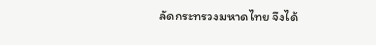ลัดกระทรวงมหาดไทย จึงได้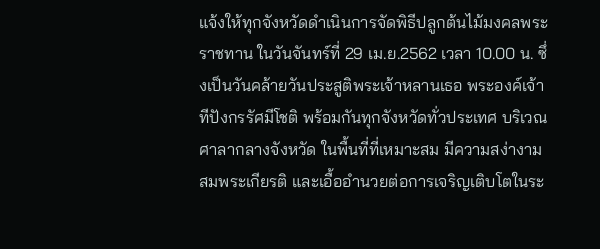แจ้งให้ทุกจังหวัดดำเนินการจัดพิธีปลูกต้นไม้มงคลพระราชทาน ในวันจันทร์ที่ 29 เม.ย.2562 เวลา 10.00 น. ซึ่งเป็นวันคล้ายวันประสูติพระเจ้าหลานเธอ พระองค์เจ้าทีปังกรรัศมีโชติ พร้อมกันทุกจังหวัดทั่วประเทศ บริเวณศาลากลางจังหวัด ในพื้นที่ที่เหมาะสม มีความสง่างาม สมพระเกียรติ และเอื้ออำนวยต่อการเจริญเติบโตในระ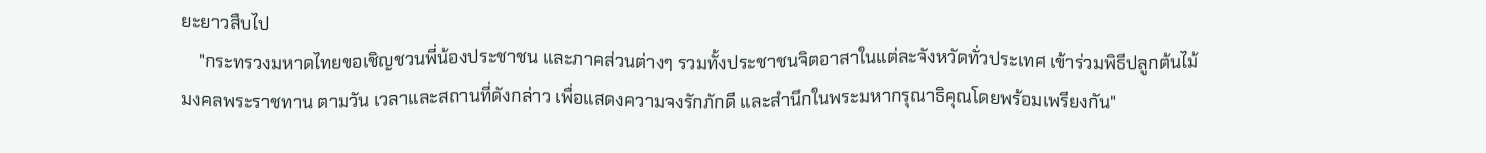ยะยาวสืบไป
    "กระทรวงมหาดไทยขอเชิญชวนพี่น้องประชาชน และภาคส่วนต่างๆ รวมทั้งประชาชนจิตอาสาในแต่ละจังหวัดทั่วประเทศ เข้าร่วมพิธีปลูกต้นไม้มงคลพระราชทาน ตามวัน เวลาและสถานที่ดังกล่าว เพื่อแสดงความจงรักภักดี และสำนึกในพระมหากรุณาธิคุณโดยพร้อมเพรียงกัน"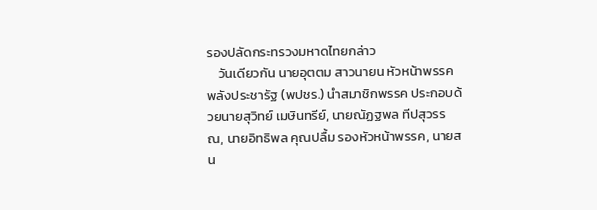รองปลัดกระทรวงมหาดไทยกล่าว
    วันเดียวกัน นายอุตตม สาวนายน หัวหน้าพรรคพลังประชารัฐ (พปชร.) นำสมาชิกพรรค ประกอบด้วยนายสุวิทย์ เมษินทรีย์, นายณัฏฐพล ทีปสุวรรณ, นายอิทธิพล คุณปลื้ม รองหัวหน้าพรรค, นายสน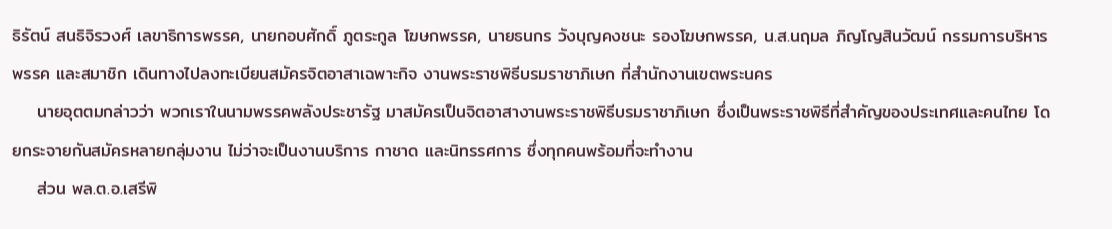ธิรัตน์ สนธิจิรวงศ์ เลขาธิการพรรค, นายกอบศักดิ์ ภูตระกูล โฆษกพรรค, นายธนกร วังบุญคงชนะ รองโฆษกพรรค, น.ส.นฤมล ภิญโญสินวัฒน์ กรรมการบริหารพรรค และสมาชิก เดินทางไปลงทะเบียนสมัครจิตอาสาเฉพาะกิจ งานพระราชพิธีบรมราชาภิเษก ที่สำนักงานเขตพระนคร
    นายอุตตมกล่าวว่า พวกเราในนามพรรคพลังประชารัฐ มาสมัครเป็นจิตอาสางานพระราชพิธีบรมราชาภิเษก ซึ่งเป็นพระราชพิธีที่สำคัญของประเทศและคนไทย โดยกระจายกันสมัครหลายกลุ่มงาน ไม่ว่าจะเป็นงานบริการ กาชาด และนิทรรศการ ซึ่งทุกคนพร้อมที่จะทำงาน
    ส่วน พล.ต.อ.เสรีพิ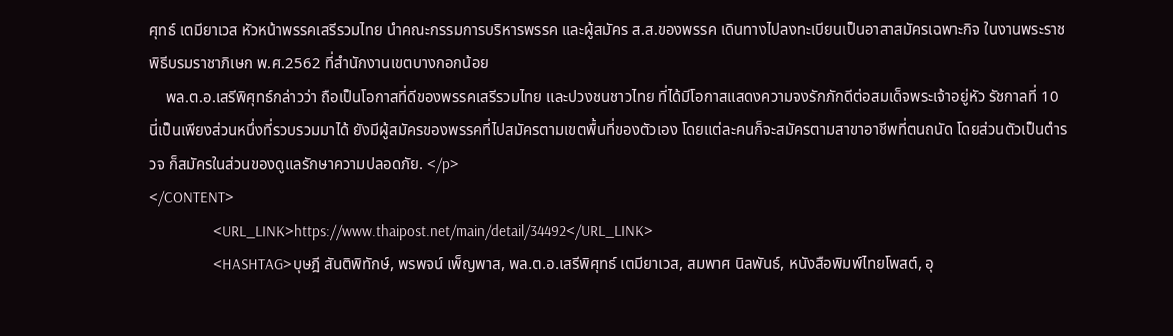ศุทธ์ เตมียาเวส หัวหน้าพรรคเสรีรวมไทย นำคณะกรรมการบริหารพรรค และผู้สมัคร ส.ส.ของพรรค เดินทางไปลงทะเบียนเป็นอาสาสมัครเฉพาะกิจ ในงานพระราชพิธีบรมราชาภิเษก พ.ศ.2562 ที่สำนักงานเขตบางกอกน้อย
    พล.ต.อ.เสรีพิศุทธ์กล่าวว่า ถือเป็นโอกาสที่ดีของพรรคเสรีรวมไทย และปวงชนชาวไทย ที่ได้มีโอกาสแสดงความจงรักภักดีต่อสมเด็จพระเจ้าอยู่หัว รัชกาลที่ 10 นี่เป็นเพียงส่วนหนึ่งที่รวบรวมมาได้ ยังมีผู้สมัครของพรรคที่ไปสมัครตามเขตพื้นที่ของตัวเอง โดยแต่ละคนก็จะสมัครตามสาขาอาชีพที่ตนถนัด โดยส่วนตัวเป็นตำรวจ ก็สมัครในส่วนของดูแลรักษาความปลอดภัย. </p>
</CONTENT>
                <URL_LINK>https://www.thaipost.net/main/detail/34492</URL_LINK>
                <HASHTAG>บุษฎี สันติพิทักษ์, พรพจน์ เพ็ญพาส, พล.ต.อ.เสรีพิศุทธ์ เตมียาเวส, สมพาศ นิลพันธ์, หนังสือพิมพ์ไทยโพสต์, อุ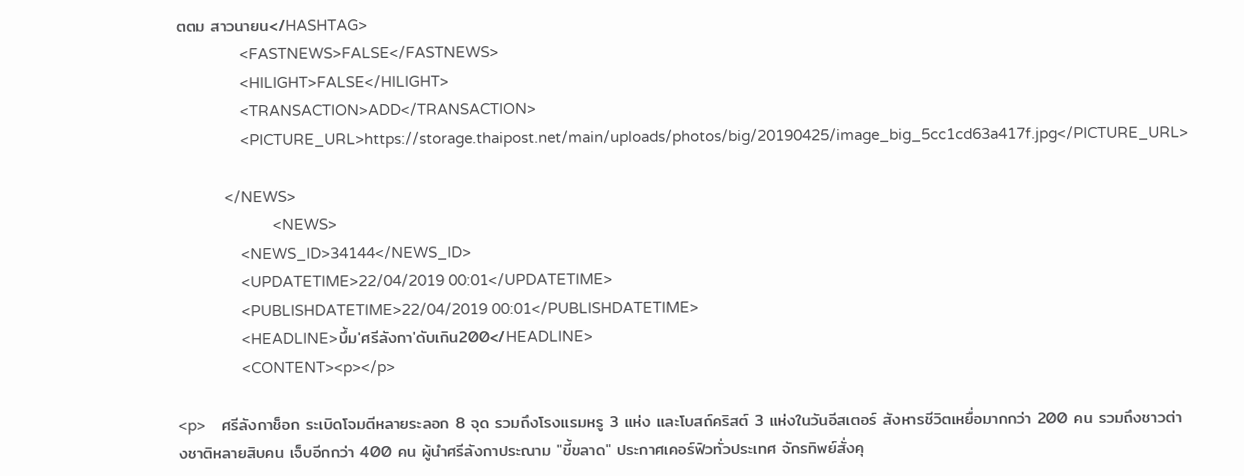ตตม สาวนายน</HASHTAG>
                <FASTNEWS>FALSE</FASTNEWS>
                <HILIGHT>FALSE</HILIGHT>
                <TRANSACTION>ADD</TRANSACTION>
                <PICTURE_URL>https://storage.thaipost.net/main/uploads/photos/big/20190425/image_big_5cc1cd63a417f.jpg</PICTURE_URL>

            </NEWS>
                        <NEWS>
                <NEWS_ID>34144</NEWS_ID>
                <UPDATETIME>22/04/2019 00:01</UPDATETIME>
                <PUBLISHDATETIME>22/04/2019 00:01</PUBLISHDATETIME>
                <HEADLINE>บึ้ม'ศรีลังกา'ดับเกิน200</HEADLINE>
                <CONTENT><p></p>

<p>    ศรีลังกาช็อก ระเบิดโจมตีหลายระลอก 8 จุด รวมถึงโรงแรมหรู 3 แห่ง และโบสถ์คริสต์ 3 แห่งในวันอีสเตอร์ สังหารชีวิตเหยื่อมากกว่า 200 คน รวมถึงชาวต่างชาติหลายสิบคน เจ็บอีกกว่า 400 คน ผู้นำศรีลังกาประณาม "ขี้ขลาด" ประกาศเคอร์ฟิวทั่วประเทศ จักรทิพย์สั่งคุ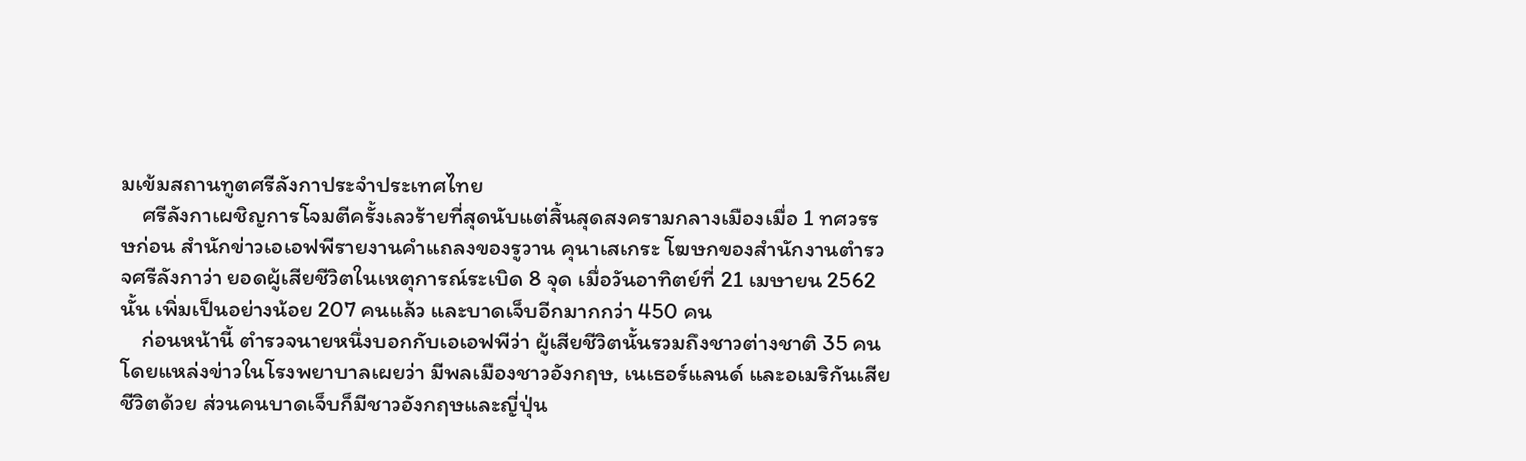มเข้มสถานทูตศรีลังกาประจำประเทศไทย
    ศรีลังกาเผชิญการโจมตีครั้งเลวร้ายที่สุดนับแต่สิ้นสุดสงครามกลางเมืองเมื่อ 1 ทศวรรษก่อน สำนักข่าวเอเอฟพีรายงานคำแถลงของรูวาน คุนาเสเกระ โฆษกของสำนักงานตำรวจศรีลังกาว่า ยอดผู้เสียชีวิตในเหตุการณ์ระเบิด 8 จุด เมื่อวันอาทิตย์ที่ 21 เมษายน 2562 นั้น เพิ่มเป็นอย่างน้อย 207 คนแล้ว และบาดเจ็บอีกมากกว่า 450 คน
    ก่อนหน้านี้ ตำรวจนายหนึ่งบอกกับเอเอฟพีว่า ผู้เสียชีวิตนั้นรวมถึงชาวต่างชาติ 35 คน โดยแหล่งข่าวในโรงพยาบาลเผยว่า มีพลเมืองชาวอังกฤษ, เนเธอร์แลนด์ และอเมริกันเสียชีวิตด้วย ส่วนคนบาดเจ็บก็มีชาวอังกฤษและญี่ปุ่น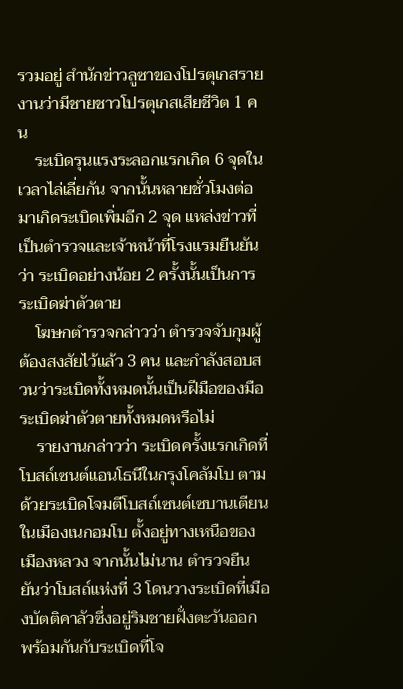รวมอยู่ สำนักข่าวลูซาของโปรตุเกสรายงานว่ามีชายชาวโปรตุเกสเสียชีวิต 1 คน
    ระเบิดรุนแรงระลอกแรกเกิด 6 จุดในเวลาไล่เลี่ยกัน จากนั้นหลายชั่วโมงต่อมาเกิดระเบิดเพิ่มอีก 2 จุด แหล่งข่าวที่เป็นตำรวจและเจ้าหน้าที่โรงแรมยืนยันว่า ระเบิดอย่างน้อย 2 ครั้งนั้นเป็นการระเบิดฆ่าตัวตาย
    โฆษกตำรวจกล่าวว่า ตำรวจจับกุมผู้ต้องสงสัยไว้แล้ว 3 คน และกำลังสอบสวนว่าระเบิดทั้งหมดนั้นเป็นฝีมือของมือระเบิดฆ่าตัวตายทั้งหมดหรือไม่
    รายงานกล่าวว่า ระเบิดครั้งแรกเกิดที่โบสถ์เซนต์แอนโธนีในกรุงโคลัมโบ ตามด้วยระเบิดโจมตีโบสถ์เซนต์เซบานเตียนในเมืองเนกอมโบ ตั้งอยู่ทางเหนือของเมืองหลวง จากนั้นไม่นาน ตำรวจยืนยันว่าโบสถ์แห่งที่ 3 โดนวางระเบิดที่เมืองบัตติคาลัวซึ่งอยู่ริมชายฝั่งตะวันออก พร้อมกันกับระเบิดที่โจ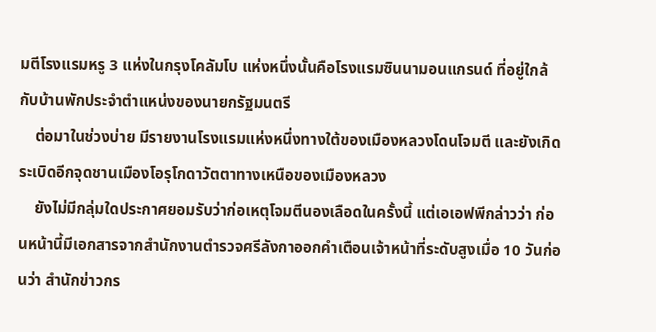มตีโรงแรมหรู 3 แห่งในกรุงโคลัมโบ แห่งหนึ่งนั้นคือโรงแรมซินนามอนแกรนด์ ที่อยู่ใกล้กับบ้านพักประจำตำแหน่งของนายกรัฐมนตรี
    ต่อมาในช่วงบ่าย มีรายงานโรงแรมแห่งหนึ่งทางใต้ของเมืองหลวงโดนโจมตี และยังเกิดระเบิดอีกจุดชานเมืองโอรุโกดาวัตตาทางเหนือของเมืองหลวง
    ยังไม่มีกลุ่มใดประกาศยอมรับว่าก่อเหตุโจมตีนองเลือดในครั้งนี้ แต่เอเอฟพีกล่าวว่า ก่อนหน้านี้มีเอกสารจากสำนักงานตำรวจศรีลังกาออกคำเตือนเจ้าหน้าที่ระดับสูงเมื่อ 10 วันก่อนว่า สำนักข่าวกร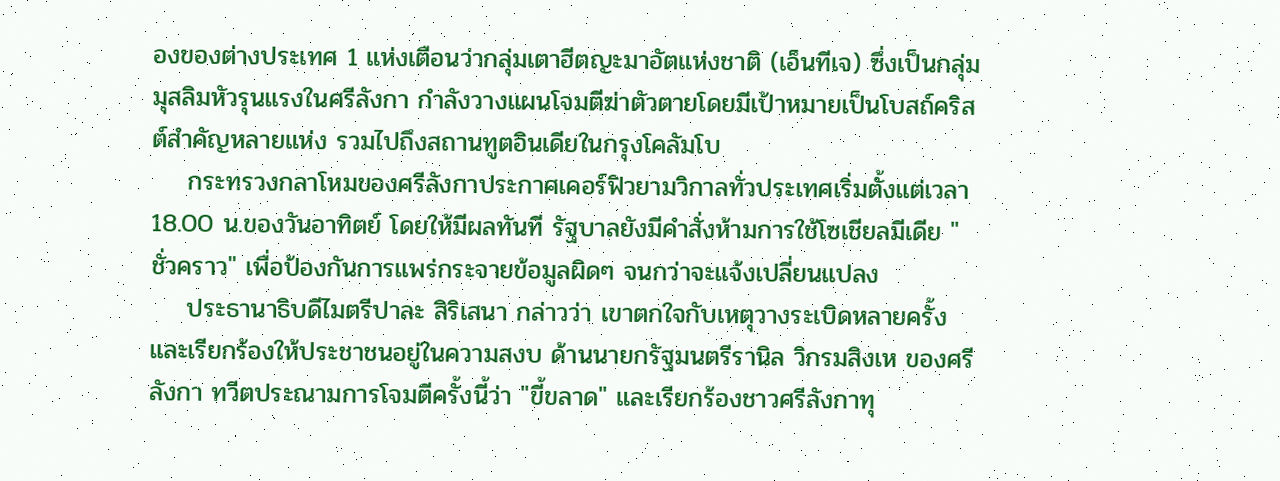องของต่างประเทศ 1 แห่งเตือนว่ากลุ่มเตาฮีตญะมาอัตแห่งชาติ (เอ็นทีเจ) ซึ่งเป็นกลุ่มมุสลิมหัวรุนแรงในศรีลังกา กำลังวางแผนโจมตีฆ่าตัวตายโดยมีเป้าหมายเป็นโบสถ์คริสต์สำคัญหลายแห่ง รวมไปถึงสถานทูตอินเดียในกรุงโคลัมโบ
    กระทรวงกลาโหมของศรีลังกาประกาศเคอร์ฟิวยามวิกาลทั่วประเทศเริ่มตั้งแต่เวลา 18.00 น.ของวันอาทิตย์ โดยให้มีผลทันที รัฐบาลยังมีคำสั่งห้ามการใช้โซเชียลมีเดีย "ชั่วคราว" เพื่อป้องกันการแพร่กระจายข้อมูลผิดๆ จนกว่าจะแจ้งเปลี่ยนแปลง
    ประธานาธิบดีไมตรีปาละ สิริเสนา กล่าวว่า เขาตกใจกับเหตุวางระเบิดหลายครั้ง และเรียกร้องให้ประชาชนอยู่ในความสงบ ด้านนายกรัฐมนตรีรานิล วิกรมสิงเห ของศรีลังกา ทวีตประณามการโจมตีครั้งนี้ว่า "ขี้ขลาด" และเรียกร้องชาวศรีลังกาทุ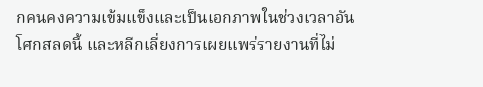กคนคงความเข้มแข็งและเป็นเอกภาพในช่วงเวลาอันโศกสลดนี้ และหลีกเลี่ยงการเผยแพร่รายงานที่ไม่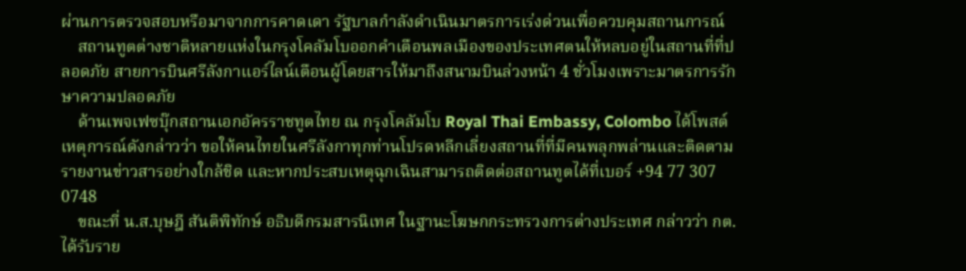ผ่านการตรวจสอบหรือมาจากการคาดเดา รัฐบาลกำลังดำเนินมาตรการเร่งด่วนเพื่อควบคุมสถานการณ์
    สถานทูตต่างชาติหลายแห่งในกรุงโคลัมโบออกคำเตือนพลเมืองของประเทศตนให้หลบอยู่ในสถานที่ที่ปลอดภัย สายการบินศรีลังกาแอร์ไลน์เตือนผู้โดยสารให้มาถึงสนามบินล่วงหน้า 4 ชั่วโมงเพราะมาตรการรักษาความปลอดภัย
    ด้านเพจเฟซบุ๊กสถานเอกอัครราชทูตไทย ณ กรุงโคลัมโบ Royal Thai Embassy, Colombo ได้โพสต์เหตุการณ์ดังกล่าวว่า ขอให้คนไทยในศรีลังกาทุกท่านโปรดหลีกเลี่ยงสถานที่ที่มีคนพลุกพล่านและติดตามรายงานข่าวสารอย่างใกล้ชิด และหากประสบเหตุฉุกเฉินสามารถติดต่อสถานทูตได้ที่เบอร์ +94 77 307 0748
    ขณะที่ น.ส.บุษฎี สันติพิทักษ์ อธิบดีกรมสารนิเทศ ในฐานะโฆษกกระทรวงการต่างประเทศ กล่าวว่า กต.ได้รับราย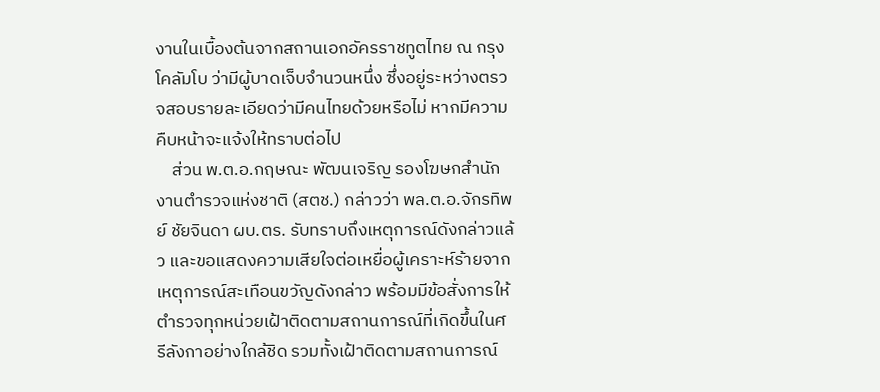งานในเบื้องต้นจากสถานเอกอัครราชทูตไทย ณ กรุงโคลัมโบ ว่ามีผู้บาดเจ็บจำนวนหนึ่ง ซึ่งอยู่ระหว่างตรวจสอบรายละเอียดว่ามีคนไทยด้วยหรือไม่ หากมีความคืบหน้าจะแจ้งให้ทราบต่อไป
    ส่วน พ.ต.อ.กฤษณะ พัฒนเจริญ รองโฆษกสำนักงานตำรวจแห่งชาติ (สตช.) กล่าวว่า พล.ต.อ.จักรทิพย์ ชัยจินดา ผบ.ตร. รับทราบถึงเหตุการณ์ดังกล่าวแล้ว และขอแสดงความเสียใจต่อเหยื่อผู้เคราะห์ร้ายจากเหตุการณ์สะเทือนขวัญดังกล่าว พร้อมมีข้อสั่งการให้ตำรวจทุกหน่วยเฝ้าติดตามสถานการณ์ที่เกิดขึ้นในศรีลังกาอย่างใกล้ชิด รวมทั้งเฝ้าติดตามสถานการณ์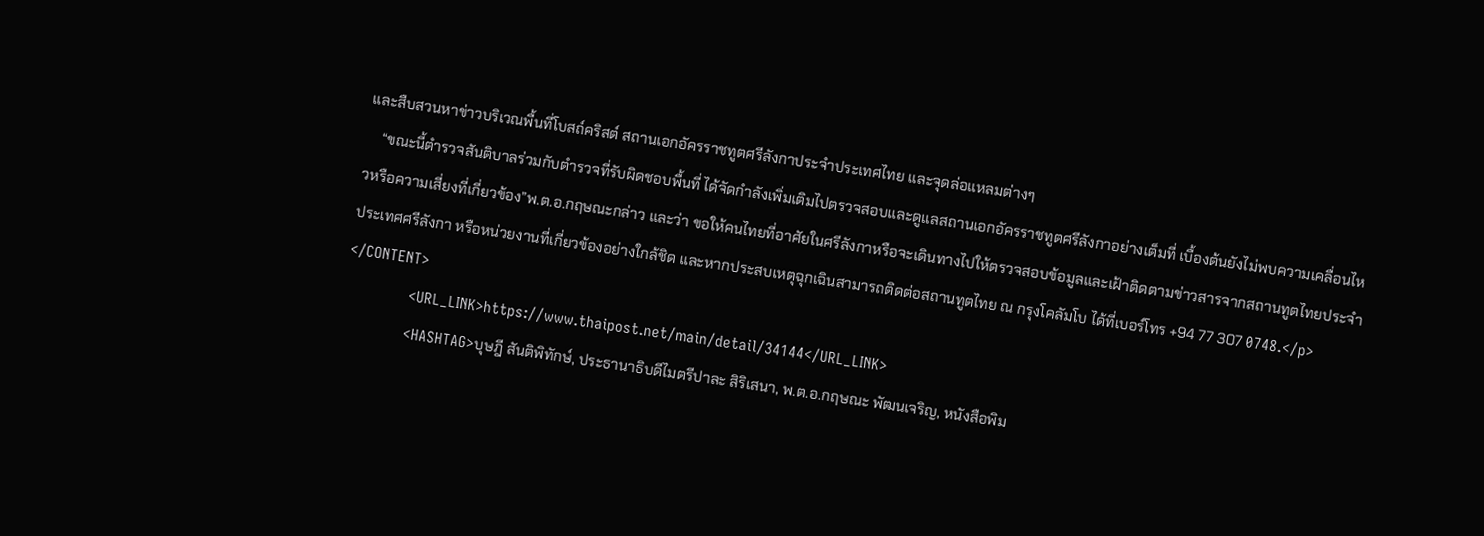และสืบสวนหาข่าวบริเวณพื้นที่โบสถ์คริสต์ สถานเอกอัครราชทูตศรีลังกาประจำประเทศไทย และจุดล่อแหลมต่างๆ
    “ขณะนี้ตำรวจสันติบาลร่วมกับตำรวจที่รับผิดชอบพื้นที่ ได้จัดกำลังเพิ่มเติมไปตรวจสอบและดูแลสถานเอกอัครราชทูตศรีลังกาอย่างเต็มที่ เบื้องต้นยังไม่พบความเคลื่อนไหวหรือความเสี่ยงที่เกี่ยวข้อง”พ.ต.อ.กฤษณะกล่าว และว่า ขอให้คนไทยที่อาศัยในศรีลังกาหรือจะเดินทางไปให้ตรวจสอบข้อมูลและเฝ้าติดตามข่าวสารจากสถานทูตไทยประจำประเทศศรีลังกา หรือหน่วยงานที่เกี่ยวข้องอย่างใกล้ชิด และหากประสบเหตุฉุกเฉินสามารถติดต่อสถานทูตไทย ณ กรุงโคลัมโบ ได้ที่เบอร์โทร +94 77 307 0748.</p>
</CONTENT>
                <URL_LINK>https://www.thaipost.net/main/detail/34144</URL_LINK>
                <HASHTAG>บุษฎี สันติพิทักษ์, ประธานาธิบดีไมตรีปาละ สิริเสนา, พ.ต.อ.กฤษณะ พัฒนเจริญ, หนังสือพิม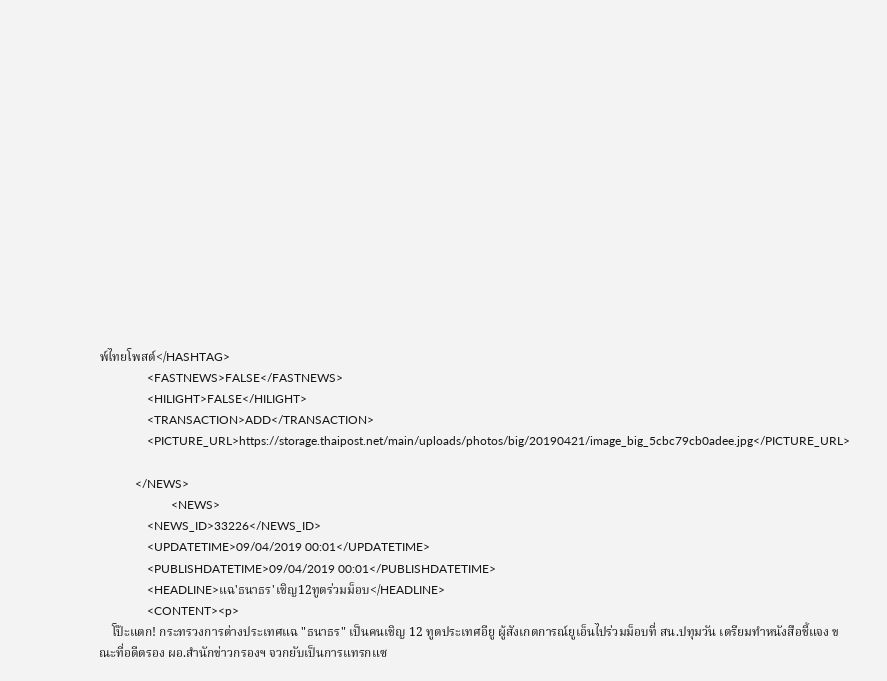พ์ไทยโพสต์</HASHTAG>
                <FASTNEWS>FALSE</FASTNEWS>
                <HILIGHT>FALSE</HILIGHT>
                <TRANSACTION>ADD</TRANSACTION>
                <PICTURE_URL>https://storage.thaipost.net/main/uploads/photos/big/20190421/image_big_5cbc79cb0adee.jpg</PICTURE_URL>

            </NEWS>
                        <NEWS>
                <NEWS_ID>33226</NEWS_ID>
                <UPDATETIME>09/04/2019 00:01</UPDATETIME>
                <PUBLISHDATETIME>09/04/2019 00:01</PUBLISHDATETIME>
                <HEADLINE>แฉ'ธนาธร'เชิญ12ทูตร่วมม็อบ</HEADLINE>
                <CONTENT><p>
    โป๊ะแตก! กระทรวงการต่างประเทศแฉ "ธนาธร" เป็นคนเชิญ 12 ทูตประเทศอียู ผู้สังเกตการณ์ยูเอ็นไปร่วมม็อบที่ สน.ปทุมวัน เตรียมทำหนังสือชี้แจง ขณะที่อดีตรอง ผอ.สำนักข่าวกรองฯ จวกยับเป็นการแทรกแซ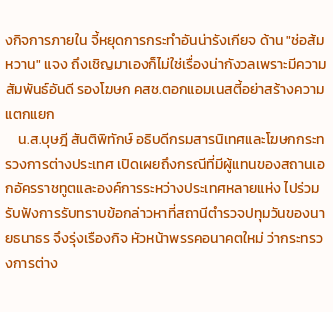งกิจการภายใน จี้หยุดการกระทำอันน่ารังเกียจ ด้าน "ช่อส้มหวาน" แจง ถึงเชิญมาเองก็ไม่ใช่เรื่องน่ากังวลเพราะมีความสัมพันธ์อันดี รองโฆษก คสช.ตอกแอมเนสตี้อย่าสร้างความแตกแยก
    น.ส.บุษฎี สันติพิทักษ์ อธิบดีกรมสารนิเทศและโฆษกกระทรวงการต่างประเทศ เปิดเผยถึงกรณีที่มีผู้แทนของสถานเอกอัครราชทูตและองค์การระหว่างประเทศหลายแห่ง ไปร่วมรับฟังการรับทราบข้อกล่าวหาที่สถานีตำรวจปทุมวันของนายธนาธร จึงรุ่งเรืองกิจ หัวหน้าพรรคอนาคตใหม่ ว่ากระทรวงการต่าง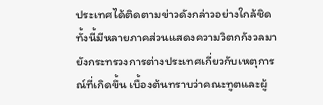ประเทศได้ติดตามข่าวดังกล่าวอย่างใกล้ชิด ทั้งนี้มีหลายภาคส่วนแสดงความวิตกกังวลมายังกระทรวงการต่างประเทศเกี่ยวกับเหตุการณ์ที่เกิดขึ้น เบื้องต้นทราบว่าคณะทูตและผู้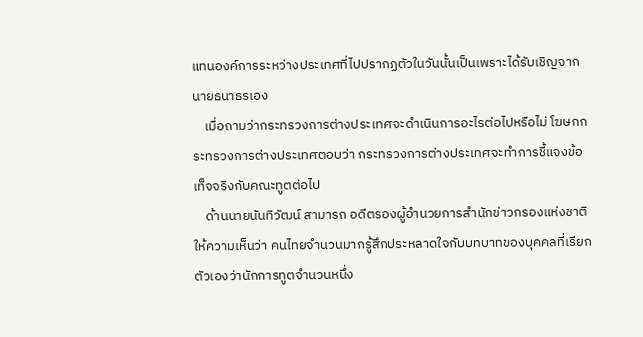แทนองค์การระหว่างประเทศที่ไปปรากฏตัวในวันนั้นเป็นเพราะได้รับเชิญจากนายธนาธรเอง
    เมื่อถามว่ากระทรวงการต่างประเทศจะดำเนินการอะไรต่อไปหรือไม่ โฆษกกระทรวงการต่างประเทศตอบว่า กระทรวงการต่างประเทศจะทำการชี้แจงข้อเท็จจริงกับคณะทูตต่อไป
    ด้านนายนันทิวัฒน์ สามารถ อดีตรองผู้อำนวยการสำนักข่าวกรองแห่งชาติ ให้ความเห็นว่า คนไทยจำนวนมากรู้สึกประหลาดใจกับบทบาทของบุคคลที่เรียกตัวเองว่านักการทูตจำนวนหนึ่ง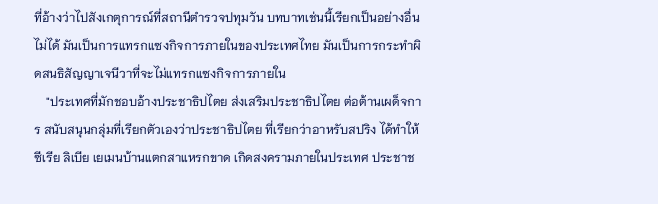ที่อ้างว่าไปสังเกตุการณ์ที่สถานีตำรวจปทุมวัน บทบาทเช่นนี้เรียกเป็นอย่างอื่นไม่ได้ มันเป็นการแทรกแซงกิจการภายในของประเทศไทย มันเป็นการกระทำผิดสนธิสัญญาเจนีวาที่จะไม่แทรกแซงกิจการภายใน
    "ประเทศที่มักชอบอ้างประชาธิปไตย ส่งเสริมประชาธิปไตย ต่อต้านเผด็จการ สนับสนุนกลุ่มที่เรียกตัวเองว่าประชาธิปไตย ที่เรียกว่าอาหรับสปริง ได้ทำให้ซีเรีย ลิเบีย เยเมนบ้านแตกสาแหรกขาด เกิดสงครามภายในประเทศ ประชาช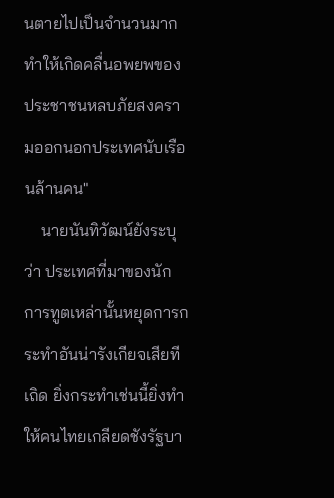นตายไปเป็นจำนวนมาก ทำให้เกิดคลื่นอพยพของประชาชนหลบภัยสงครามออกนอกประเทศนับเรือนล้านคน"
    นายนันทิวัฒน์ยังระบุว่า ประเทศที่มาของนักการทูตเหล่านั้นหยุดการกระทำอันน่ารังเกียจเสียทีเถิด ยิ่งกระทำเช่นนี้ยิ่งทำให้คนไทยเกลียดชังรัฐบา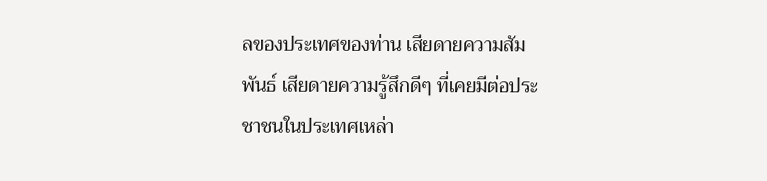ลของประเทศของท่าน เสียดายความสัมพันธ์ เสียดายความรู้สึกดีๆ ที่เคยมีต่อประชาชนในประเทศเหล่า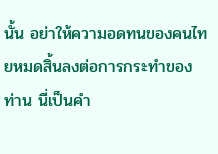นั้น อย่าให้ความอดทนของคนไทยหมดสิ้นลงต่อการกระทำของท่าน นี่เป็นคำ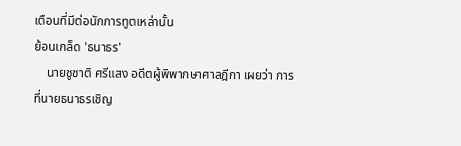เตือนที่มีต่อนักการทูตเหล่านั้น
ย้อนเกล็ด 'ธนาธร'
    นายชูชาติ ศรีแสง อดีตผู้พิพากษาศาลฎีกา เผยว่า การที่นายธนาธรเชิญ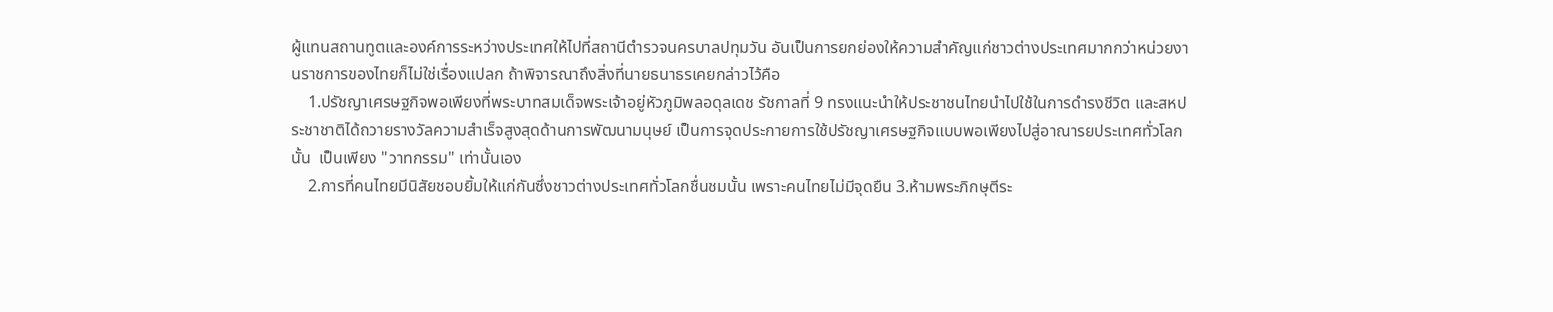ผู้แทนสถานทูตและองค์การระหว่างประเทศให้ไปที่สถานีตำรวจนครบาลปทุมวัน อันเป็นการยกย่องให้ความสำคัญแก่ชาวต่างประเทศมากกว่าหน่วยงานราชการของไทยก็ไม่ใช่เรื่องแปลก ถ้าพิจารณาถึงสิ่งที่นายธนาธรเคยกล่าวไว้คือ
    1.ปรัชญาเศรษฐกิจพอเพียงที่พระบาทสมเด็จพระเจ้าอยู่หัวภูมิพลอดุลเดช รัชกาลที่ 9 ทรงแนะนำให้ประชาชนไทยนำไปใช้ในการดำรงชีวิต และสหประชาชาติได้ถวายรางวัลความสำเร็จสูงสุดด้านการพัฒนามนุษย์ เป็นการจุดประกายการใช้ปรัชญาเศรษฐกิจแบบพอเพียงไปสู่อาณารยประเทศทั่วโลกนั้น  เป็นเพียง "วาทกรรม" เท่านั้นเอง
    2.การที่คนไทยมีนิสัยชอบยิ้มให้แก่กันซึ่งชาวต่างประเทศทั่วโลกชื่นชมนั้น เพราะคนไทยไม่มีจุดยืน 3.ห้ามพระภิกษุตีระ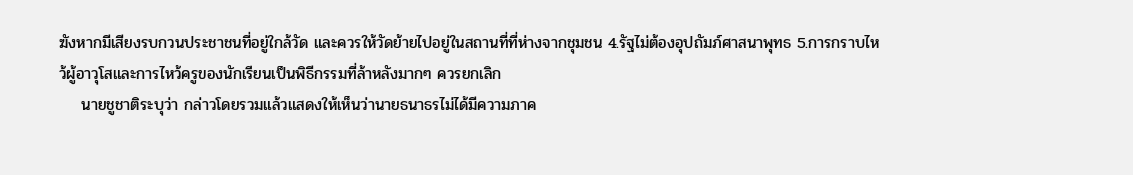ฆังหากมีเสียงรบกวนประชาชนที่อยู่ใกล้วัด และควรให้วัดย้ายไปอยู่ในสถานที่ที่ห่างจากชุมชน 4.รัฐไม่ต้องอุปถัมภ์ศาสนาพุทธ 5.การกราบไหว้ผู้อาวุโสและการไหว้ครูของนักเรียนเป็นพิธีกรรมที่ล้าหลังมากๆ ควรยกเลิก
    นายชูชาติระบุว่า กล่าวโดยรวมแล้วแสดงให้เห็นว่านายธนาธรไม่ได้มีความภาค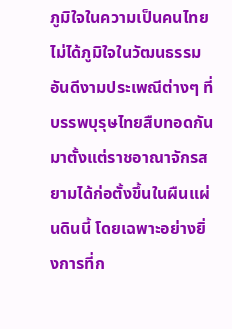ภูมิใจในความเป็นคนไทย ไม่ได้ภูมิใจในวัฒนธรรมอันดีงามประเพณีต่างๆ ที่บรรพบุรุษไทยสืบทอดกันมาตั้งแต่ราชอาณาจักรสยามได้ก่อตั้งขึ้นในผืนแผ่นดินนี้ โดยเฉพาะอย่างยิ่งการที่ก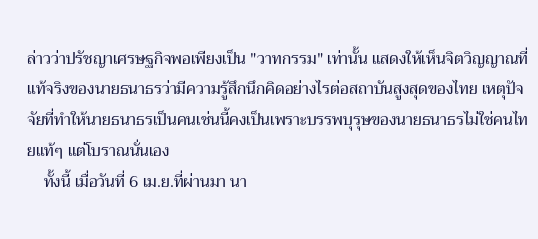ล่าวว่าปรัชญาเศรษฐกิจพอเพียงเป็น "วาทกรรม" เท่านั้น แสดงให้เห็นจิตวิญญาณที่แท้จริงของนายธนาธรว่ามีความรู้สึกนึกคิดอย่างไรต่อสถาบันสูงสุดของไทย เหตุปัจจัยที่ทำให้นายธนาธรเป็นคนเช่นนี้คงเป็นเพราะบรรพบุรุษของนายธนาธรไม่ใช่คนไทยแท้ๆ แต่โบราณนั่นเอง
    ทั้งนี้ เมื่อวันที่ 6 เม.ย.ที่ผ่านมา นา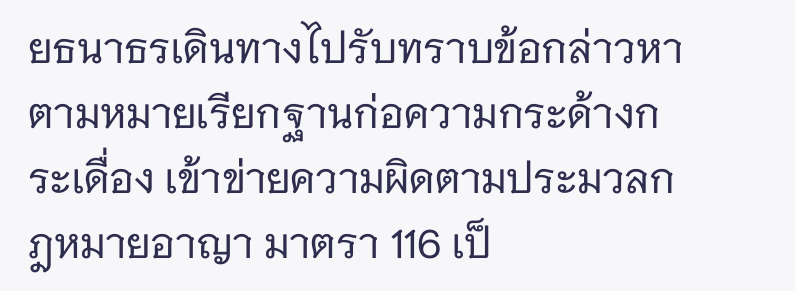ยธนาธรเดินทางไปรับทราบข้อกล่าวหาตามหมายเรียกฐานก่อความกระด้างกระเดื่อง เข้าข่ายความผิดตามประมวลกฎหมายอาญา มาตรา 116 เป็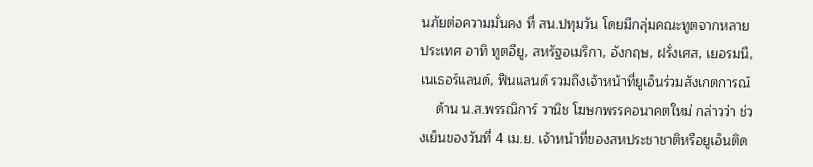นภัยต่อความมั่นคง ที่ สน.ปทุมวัน โดยมีกลุ่มคณะทูตจากหลายประเทศ อาทิ ทูตอียู, สหรัฐอเมริกา, อังกฤษ, ฝรั่งเศส, เยอรมนี, เนเธอร์แลนด์, ฟินแลนด์ รวมถึงเจ้าหน้าที่ยูเอ็นร่วมสังเกตการณ์
    ด้าน น.ส.พรรณิการ์ วานิช โฆษกพรรคอนาคตใหม่ กล่าวว่า ช่วงเย็นของวันที่ 4 เม.ย. เจ้าหน้าที่ของสหประชาชาติหรือยูเอ็นติด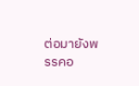ต่อมายังพรรคอ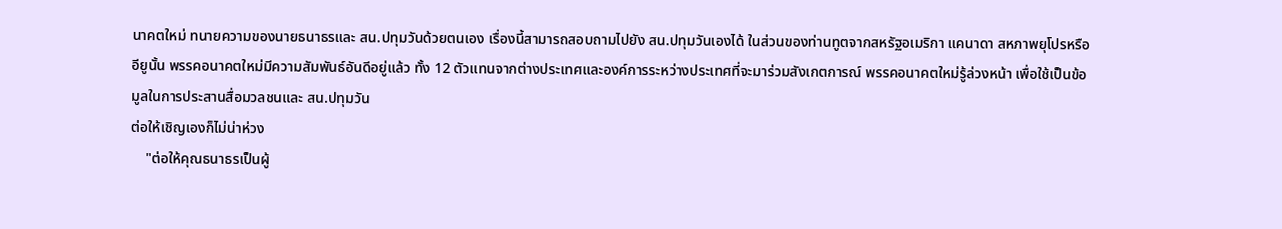นาคตใหม่ ทนายความของนายธนาธรและ สน.ปทุมวันด้วยตนเอง เรื่องนี้สามารถสอบถามไปยัง สน.ปทุมวันเองได้ ในส่วนของท่านทูตจากสหรัฐอเมริกา แคนาดา สหภาพยุโปรหรืออียูนั้น พรรคอนาคตใหม่มีความสัมพันธ์อันดีอยู่แล้ว ทั้ง 12 ตัวแทนจากต่างประเทศและองค์การระหว่างประเทศที่จะมาร่วมสังเกตการณ์ พรรคอนาคตใหม่รู้ล่วงหน้า เพื่อใช้เป็นข้อมูลในการประสานสื่อมวลชนและ สน.ปทุมวัน
ต่อให้เชิญเองก็ไม่น่าห่วง
    "ต่อให้คุณธนาธรเป็นผู้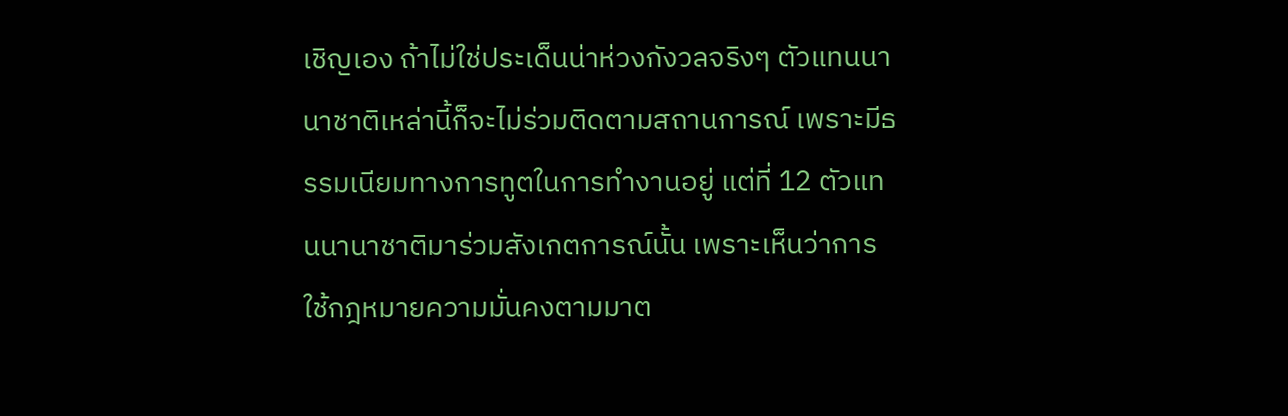เชิญเอง ถ้าไม่ใช่ประเด็นน่าห่วงกังวลจริงๆ ตัวแทนนานาชาติเหล่านี้ก็จะไม่ร่วมติดตามสถานการณ์ เพราะมีธรรมเนียมทางการทูตในการทำงานอยู่ แต่ที่ 12 ตัวแทนนานาชาติมาร่วมสังเกตการณ์นั้น เพราะเห็นว่าการใช้กฎหมายความมั่นคงตามมาต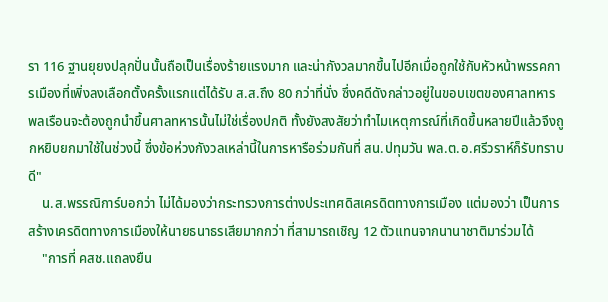รา 116 ฐานยุยงปลุกปั่นนั้นถือเป็นเรื่องร้ายแรงมาก และน่ากังวลมากขึ้นไปอีกเมื่อถูกใช้กับหัวหน้าพรรคการเมืองที่เพิ่งลงเลือกตั้งครั้งแรกแต่ได้รับ ส.ส.ถึง 80 กว่าที่นั่ง ซึ่งคดีดังกล่าวอยู่ในขอบเขตของศาลทหาร พลเรือนจะต้องถูกนำขึ้นศาลทหารนั้นไม่ใช่เรื่องปกติ ทั้งยังสงสัยว่าทำไมเหตุการณ์ที่เกิดขึ้นหลายปีแล้วจึงถูกหยิบยกมาใช้ในช่วงนี้ ซึ่งข้อห่วงกังวลเหล่านี้ในการหารือร่วมกันที่ สน.ปทุมวัน พล.ต.อ.ศรีวราห์ก็รับทราบดี"
    น.ส.พรรณิการ์บอกว่า ไม่ได้มองว่ากระทรวงการต่างประเทศดิสเครดิตทางการเมือง แต่มองว่า เป็นการสร้างเครดิตทางการเมืองให้นายธนาธรเสียมากกว่า ที่สามารถเชิญ 12 ตัวแทนจากนานาชาติมาร่วมได้
    "การที่ คสช.แถลงยืน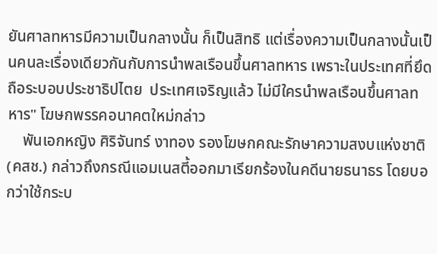ยันศาลทหารมีความเป็นกลางนั้น ก็เป็นสิทธิ แต่เรื่องความเป็นกลางนั้นเป็นคนละเรื่องเดียวกันกับการนำพลเรือนขึ้นศาลทหาร เพราะในประเทศที่ยึดถือระบอบประชาธิปไตย  ประเทศเจริญแล้ว ไม่มีใครนำพลเรือนขึ้นศาลทหาร" โฆษกพรรคอนาคตใหม่กล่าว
    พันเอกหญิง ศิริจันทร์ งาทอง รองโฆษกคณะรักษาความสงบแห่งชาติ (คสช.) กล่าวถึงกรณีแอมเนสตี้ออกมาเรียกร้องในคดีนายธนาธร โดยบอกว่าใช้กระบ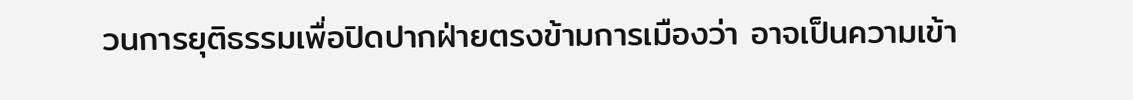วนการยุติธรรมเพื่อปิดปากฝ่ายตรงข้ามการเมืองว่า อาจเป็นความเข้า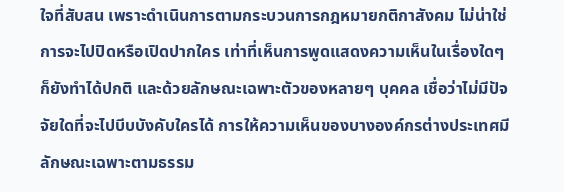ใจที่สับสน เพราะดำเนินการตามกระบวนการกฎหมายกติกาสังคม ไม่น่าใช่การจะไปปิดหรือเปิดปากใคร เท่าที่เห็นการพูดแสดงความเห็นในเรื่องใดๆ ก็ยังทำได้ปกติ และด้วยลักษณะเฉพาะตัวของหลายๆ บุคคล เชื่อว่าไม่มีปัจจัยใดที่จะไปบีบบังคับใครได้ การให้ความเห็นของบางองค์กรต่างประเทศมีลักษณะเฉพาะตามธรรม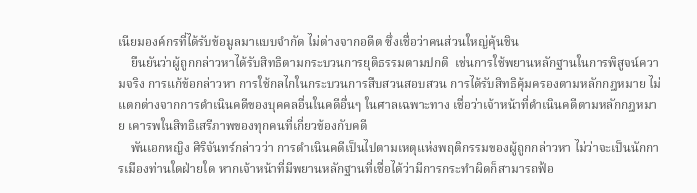เนียมองค์กรที่ได้รับข้อมูลมาแบบจำกัด ไม่ต่างจากอดีต ซึ่งเชื่อว่าคนส่วนใหญ่คุ้นชิน
    ยืนยันว่าผู้ถูกกล่าวหาได้รับสิทธิตามกระบวนการยุติธรรมตามปกติ  เช่นการใช้พยานหลักฐานในการพิสูจน์ความจริง การแก้ข้อกล่าวหา การใช้กลไกในกระบวนการสืบสวนสอบสวน การได้รับสิทธิคุ้มครองตามหลักกฎหมาย ไม่แตกต่างจากการดำเนินคดีของบุคคลอื่นในคดีอื่นๆ ในศาลเฉพาะทาง เชื่อว่าเจ้าหน้าที่ดำเนินคดีตามหลักกฎหมาย เคารพในสิทธิเสรีภาพของทุกคนที่เกี่ยวข้องกับคดี
    พันเอกหญิง ศิริจันทร์กล่าวว่า การดำเนินคดีเป็นไปตามเหตุแห่งพฤติกรรมของผู้ถูกกล่าวหา ไม่ว่าจะเป็นนักการเมืองท่านใดฝ่ายใด หากเจ้าหน้าที่มีพยานหลักฐานที่เชื่อได้ว่ามีการกระทำผิดก็สามารถฟ้อ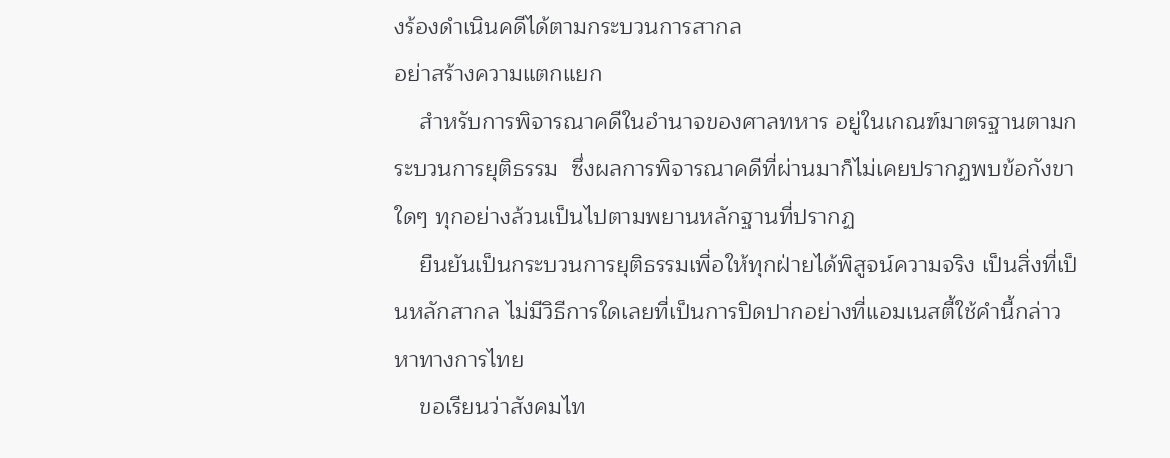งร้องดำเนินคดีได้ตามกระบวนการสากล
อย่าสร้างความแตกแยก
    สำหรับการพิจารณาคดีในอำนาจของศาลทหาร อยู่ในเกณฑ์มาตรฐานตามกระบวนการยุติธรรม  ซึ่งผลการพิจารณาคดีที่ผ่านมาก็ไม่เคยปรากฏพบข้อกังขาใดๆ ทุกอย่างล้วนเป็นไปตามพยานหลักฐานที่ปรากฏ
    ยืนยันเป็นกระบวนการยุติธรรมเพื่อให้ทุกฝ่ายได้พิสูจน์ความจริง เป็นสิ่งที่เป็นหลักสากล ไม่มีวิธีการใดเลยที่เป็นการปิดปากอย่างที่แอมเนสตี้ใช้คำนี้กล่าวหาทางการไทย
    ขอเรียนว่าสังคมไท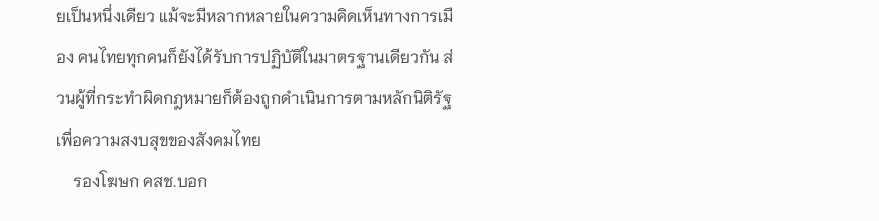ยเป็นหนึ่งเดียว แม้จะมีหลากหลายในความคิดเห็นทางการเมือง คนไทยทุกคนก็ยังได้รับการปฏิบัติในมาตรฐานเดียวกัน ส่วนผู้ที่กระทำผิดกฎหมายก็ต้องถูกดำเนินการตามหลักนิติรัฐ เพื่อความสงบสุขของสังคมไทย
    รองโฆษก คสช.บอก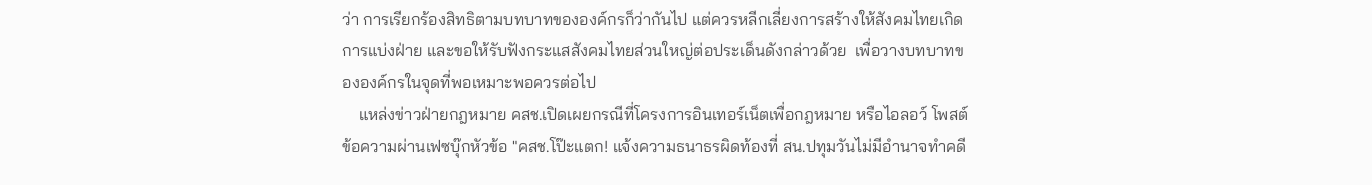ว่า การเรียกร้องสิทธิตามบทบาทขององค์กรก็ว่ากันไป แต่ควรหลีกเลี่ยงการสร้างให้สังคมไทยเกิดการแบ่งฝ่าย และขอให้รับฟังกระแสสังคมไทยส่วนใหญ่ต่อประเด็นดังกล่าวด้วย  เพื่อวางบทบาทขององค์กรในจุดที่พอเหมาะพอควรต่อไป
    แหล่งข่าวฝ่ายกฎหมาย คสช.เปิดเผยกรณีที่โครงการอินเทอร์เน็ตเพื่อกฎหมาย หรือไอลอว์ โพสต์ข้อความผ่านเฟซบุ๊กหัวข้อ "คสช.โป๊ะแตก! แจ้งความธนาธรผิดท้องที่ สน.ปทุมวันไม่มีอำนาจทำคดี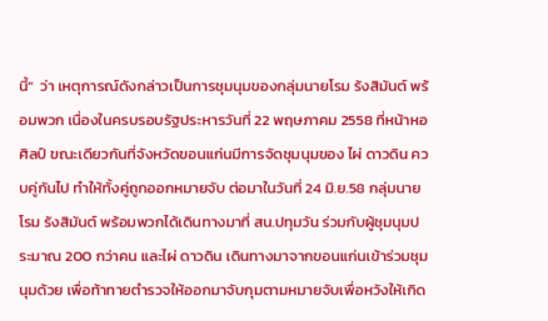นี้"  ว่า เหตุการณ์ดังกล่าวเป็นการชุมนุมของกลุ่มนายโรม รังสิมันต์ พร้อมพวก เนื่องในครบรอบรัฐประหารวันที่ 22 พฤษภาคม 2558 ที่หน้าหอศิลป์ ขณะเดียวกันที่จังหวัดขอนแก่นมีการจัดชุมนุมของ ไผ่ ดาวดิน ควบคู่กันไป ทำให้ทั้งคู่ถูกออกหมายจับ ต่อมาในวันที่ 24 มิ.ย.58 กลุ่มนายโรม รังสิมันต์ พร้อมพวกได้เดินทางมาที่ สน.ปทุมวัน ร่วมกับผู้ชุมนุมประมาณ 200 กว่าคน และไผ่ ดาวดิน เดินทางมาจากขอนแก่นเข้าร่วมชุมนุมด้วย เพื่อท้าทายตำรวจให้ออกมาจับกุมตามหมายจับเพื่อหวังให้เกิด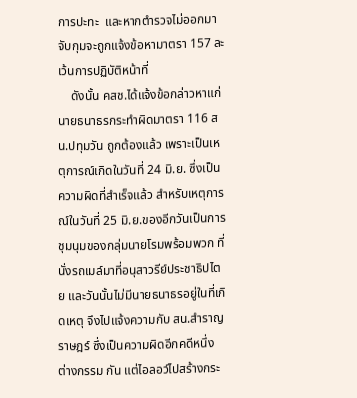การปะทะ  และหากตำรวจไม่ออกมาจับกุมจะถูกแจ้งข้อหามาตรา 157 ละเว้นการปฏิบัติหน้าที่
    ดังนั้น คสช.ได้แจ้งข้อกล่าวหาแก่นายธนาธรกระทำผิดมาตรา 116 สน.ปทุมวัน ถูกต้องแล้ว เพราะเป็นเหตุการณ์เกิดในวันที่ 24 มิ.ย. ซึ่งเป็นความผิดที่สำเร็จแล้ว สำหรับเหตุการณ์ในวันที่ 25 มิ.ย.ของอีกวันเป็นการชุมนุมของกลุ่มนายโรมพร้อมพวก ที่นั่งรถเมล์มาที่อนุสาวรีย์ประชาธิปไตย และวันนั้นไม่มีนายธนาธรอยู่ในที่เกิดเหตุ จึงไปแจ้งความกับ สน.สำราญราษฎร์ ซึ่งเป็นความผิดอีกคดีหนึ่งต่างกรรม กัน แต่ไอลอว์ไปสร้างกระ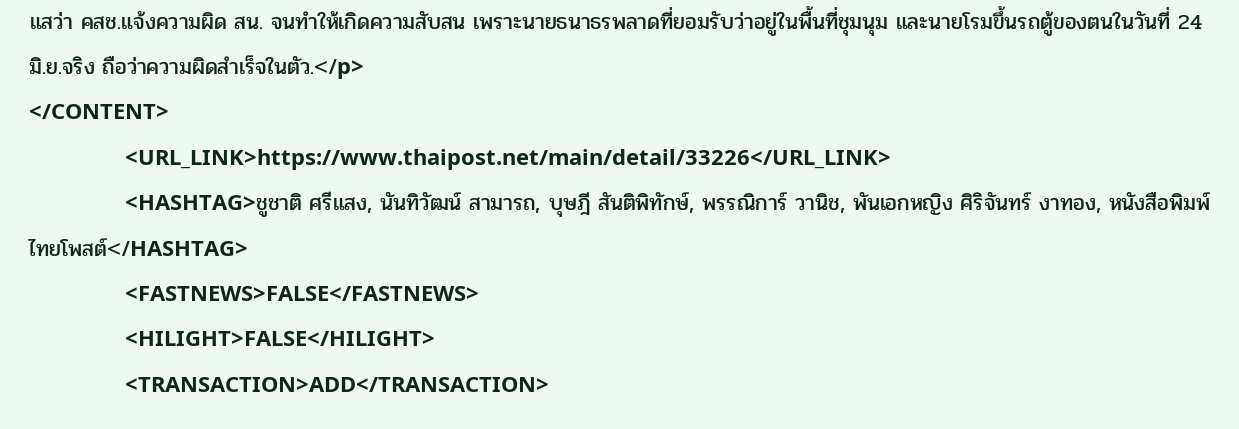แสว่า คสช.แจ้งความผิด สน. จนทำให้เกิดความสับสน เพราะนายธนาธรพลาดที่ยอมรับว่าอยู่ในพื้นที่ชุมนุม และนายโรมขึ้นรถตู้ของตนในวันที่ 24 มิ.ย.จริง ถือว่าความผิดสำเร็จในตัว.</p>
</CONTENT>
                <URL_LINK>https://www.thaipost.net/main/detail/33226</URL_LINK>
                <HASHTAG>ชูชาติ ศรีแสง, นันทิวัฒน์ สามารถ, บุษฎี สันติพิทักษ์, พรรณิการ์ วานิช, พันเอกหญิง ศิริจันทร์ งาทอง, หนังสือพิมพ์ไทยโพสต์</HASHTAG>
                <FASTNEWS>FALSE</FASTNEWS>
                <HILIGHT>FALSE</HILIGHT>
                <TRANSACTION>ADD</TRANSACTION>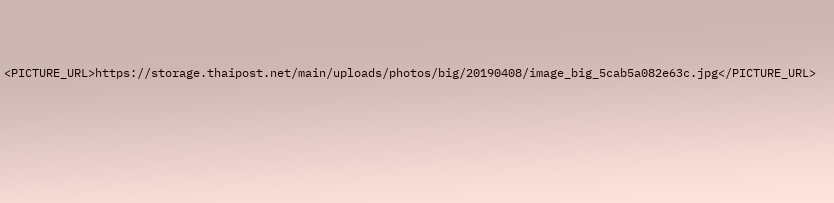<PICTURE_URL>https://storage.thaipost.net/main/uploads/photos/big/20190408/image_big_5cab5a082e63c.jpg</PICTURE_URL>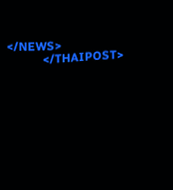</NEWS>
            </THAIPOST>